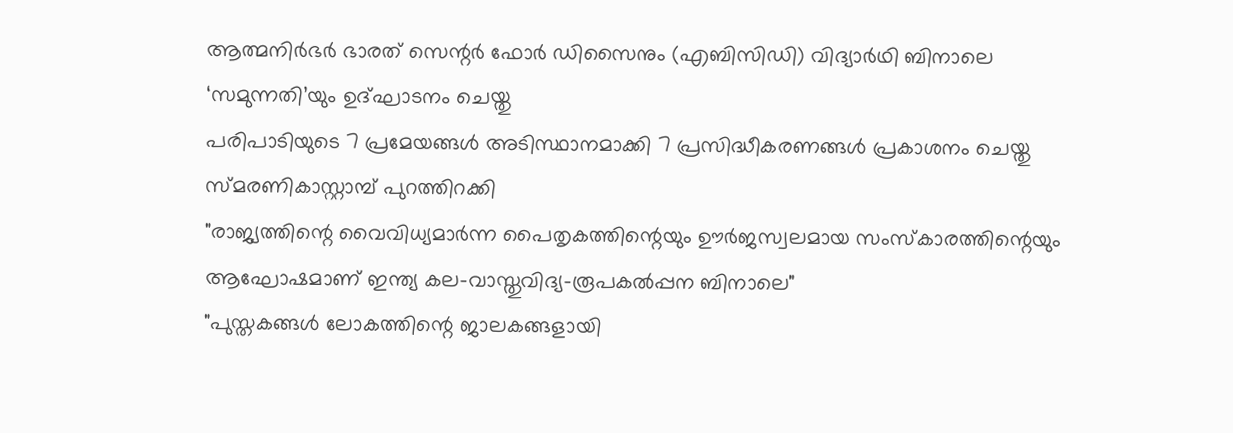ആത്മനിർഭർ ഭാരത് സെന്റർ ഫോർ ഡിസൈനും (എബിസിഡി) വിദ്യാർഥി ബിനാലെ ‘സമുന്നതി’യും ഉദ്ഘാടനം ചെയ്തു
പരിപാടിയുടെ 7 പ്രമേയങ്ങൾ അടിസ്ഥാനമാക്കി 7 പ്രസിദ്ധീകരണങ്ങൾ പ്രകാശനം ചെയ്തു
സ്മരണികാസ്റ്റാമ്പ് പുറത്തിറക്കി
"രാജ്യത്തിന്റെ വൈവിധ്യമാർന്ന പൈതൃകത്തിന്റെയും ഊർജസ്വലമായ സംസ്കാരത്തിന്റെയും ആഘോഷമാണ് ഇന്ത്യ കല-വാസ്തുവിദ്യ-രൂപകൽപ്പന ബിനാലെ"
"പുസ്തകങ്ങൾ ലോകത്തിന്റെ ജാലകങ്ങളായി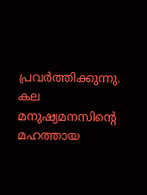പ്രവർത്തിക്കുന്നു. കല മനുഷ്യമനസിന്റെ മഹത്തായ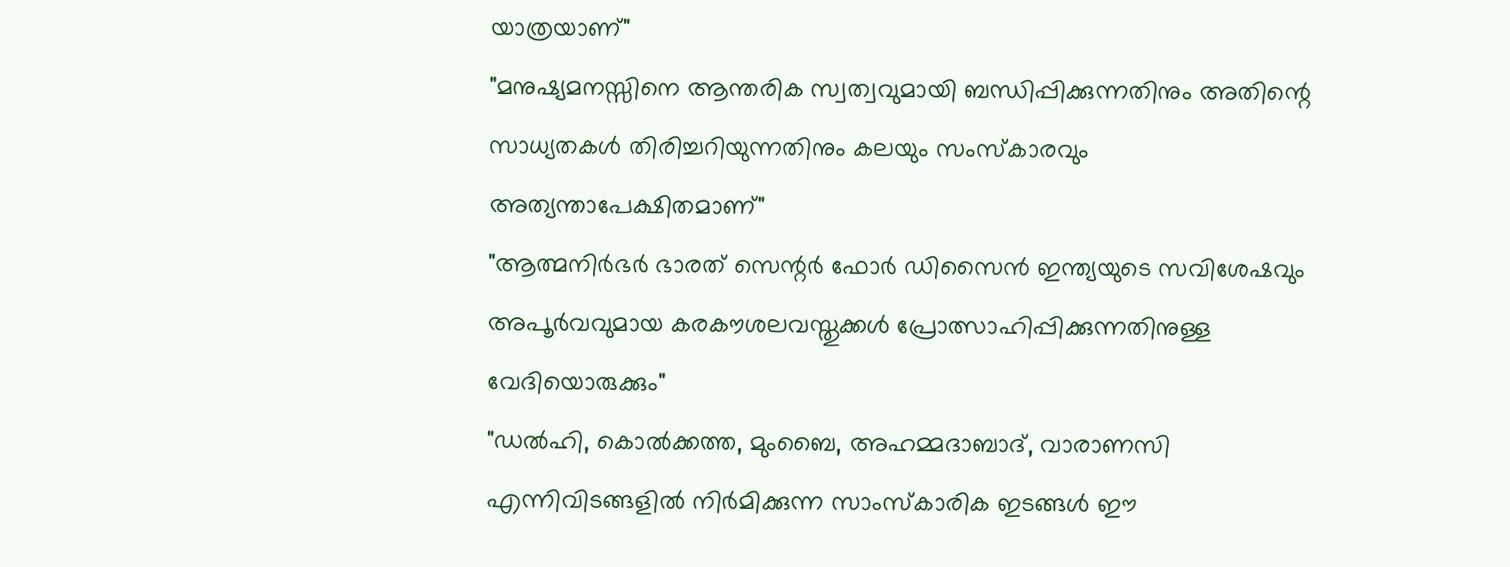യാത്രയാണ്"
"മനുഷ്യമനസ്സിനെ ആന്തരിക സ്വത്വവുമായി ബന്ധിപ്പിക്കുന്നതിനും അതിന്റെ സാധ്യതകൾ തിരിച്ചറിയുന്നതിനും കലയും സംസ്കാരവും അത്യന്താപേക്ഷിതമാണ്"
"ആത്മനിർഭർ ഭാരത് സെന്റർ ഫോർ ഡിസൈൻ ഇന്ത്യയുടെ സവിശേഷവും അപൂർവവുമായ കരകൗശലവസ്തുക്കൾ പ്രോത്സാഹിപ്പിക്കുന്നതിനുള്ള വേദിയൊരുക്കും"
"ഡൽഹി, കൊൽക്കത്ത, മുംബൈ, അഹമ്മദാബാദ്, വാരാണസി എന്നിവിടങ്ങളിൽ നിർമിക്കുന്ന സാംസ്കാരിക ഇടങ്ങൾ ഈ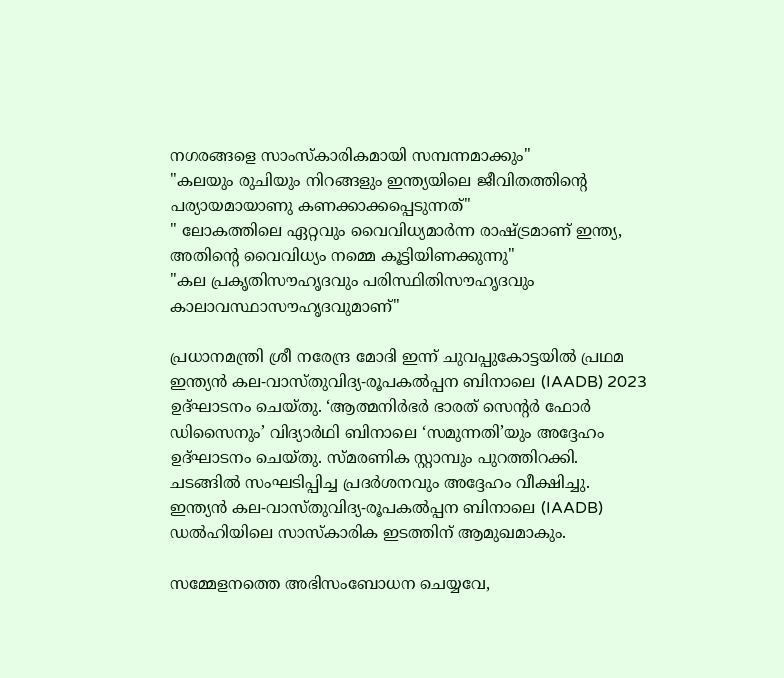നഗരങ്ങളെ സാംസ്കാരികമായി സമ്പന്നമാക്കും"
"കലയും രുചിയും നിറങ്ങളും ഇന്ത്യയിലെ ജീവിതത്തിന്റെ പര്യായമായാണു കണക്കാക്കപ്പെടുന്നത്"
" ലോകത്തിലെ ഏറ്റവും വൈവിധ്യമാർന്ന രാഷ്ട്രമാണ് ഇന്ത്യ, അതിന്റെ വൈവിധ്യം നമ്മെ കൂട്ടിയിണക്കുന്നു"
"കല പ്രകൃതിസൗഹൃദവും പരിസ്ഥിതിസൗഹൃദവും കാലാവസ്ഥാസൗഹൃദവുമാണ്"

പ്രധാനമന്ത്രി ശ്രീ നരേന്ദ്ര മോദി ഇന്ന് ചുവപ്പുകോട്ടയിൽ പ്രഥമ ഇന്ത്യൻ കല-വാസ്തുവിദ്യ-രൂപകൽപ്പന ബിനാലെ (IAADB) 2023 ഉദ്ഘാടനം ചെയ്തു. ‘ആത്മനിർഭർ ഭാരത് സെന്റർ ഫോർ ഡിസൈനും’ വിദ്യാർഥി ബിനാലെ ‘സമുന്നതി’യും അദ്ദേഹം ഉദ്ഘാടനം ചെയ്തു. സ്മരണിക സ്റ്റാമ്പും പുറത്തിറക്കി. ചടങ്ങിൽ സംഘടിപ്പിച്ച പ്രദർശനവും അദ്ദേഹം വീക്ഷിച്ചു. ഇന്ത്യൻ കല-വാസ്തുവിദ്യ-രൂപകൽപ്പന ബിനാലെ (IAADB) ഡൽഹിയിലെ സാസ്കാരിക ഇടത്തിന് ആമുഖമാകും.

സമ്മേളനത്തെ അഭിസംബോധന ചെയ്യവേ,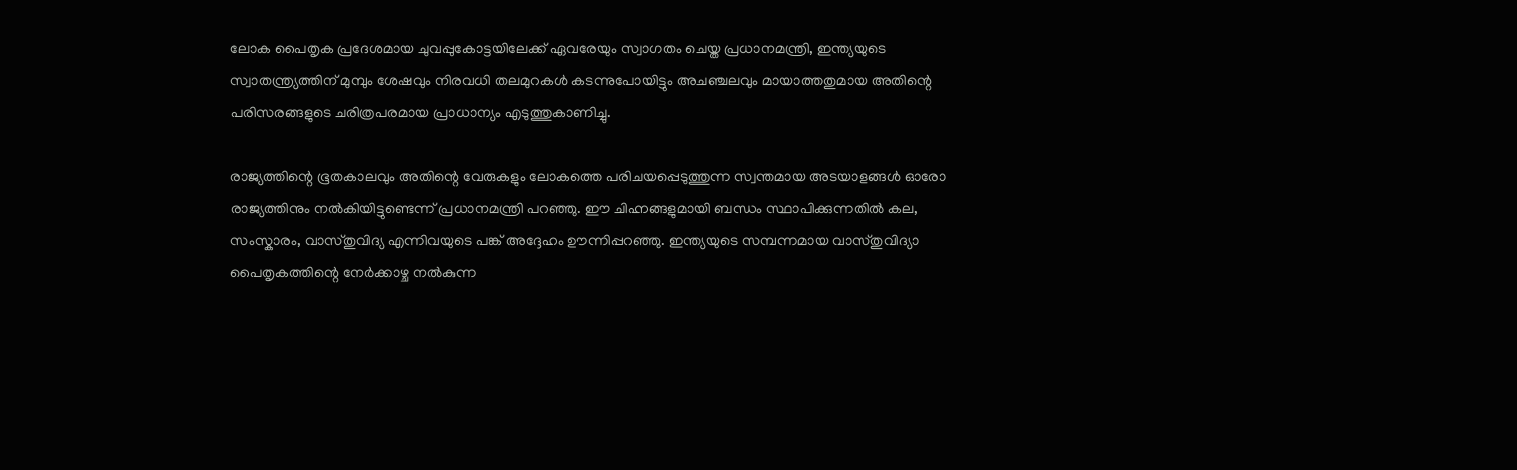ലോക പൈതൃക പ്രദേശമായ ചുവപ്പുകോട്ടയിലേക്ക് ഏവരേയും സ്വാഗതം ചെയ്ത പ്രധാനമന്ത്രി, ഇന്ത്യയുടെ സ്വാതന്ത്ര്യത്തിന് മുമ്പും ശേഷവും നിരവധി തലമുറകൾ കടന്നുപോയിട്ടും അചഞ്ചലവും മായാത്തതുമായ അതിന്റെ പരിസരങ്ങളുടെ ചരിത്രപരമായ പ്രാധാന്യം എടുത്തുകാണിച്ചു.

രാജ്യത്തിന്റെ ഭൂതകാലവും അതിന്റെ വേരുകളും ലോകത്തെ പരിചയപ്പെടുത്തുന്ന സ്വന്തമായ അടയാളങ്ങൾ ഓരോ രാജ്യത്തിനും നൽകിയിട്ടുണ്ടെന്ന് പ്രധാനമന്ത്രി പറഞ്ഞു. ഈ ചിഹ്നങ്ങളുമായി ബന്ധം സ്ഥാപിക്കുന്നതിൽ കല, സംസ്കാരം, വാസ്തുവിദ്യ എന്നിവയുടെ പങ്ക് അദ്ദേഹം ഊന്നിപ്പറഞ്ഞു. ഇന്ത്യയുടെ സമ്പന്നമായ വാസ്തുവിദ്യാ പൈതൃകത്തിന്റെ നേർക്കാഴ്ച നൽകുന്ന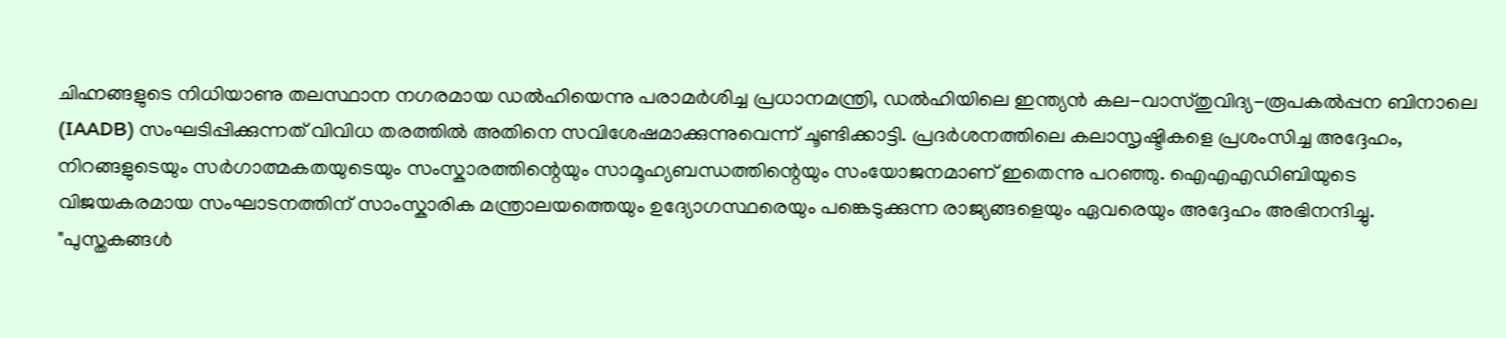ചിഹ്നങ്ങളുടെ നിധിയാണു തലസ്ഥാന നഗരമായ ഡൽഹിയെന്നു പരാമർശിച്ച പ്രധാനമന്ത്രി, ഡൽഹിയിലെ ഇന്ത്യൻ കല-വാസ്തുവിദ്യ-രൂപകൽപ്പന ബിനാലെ (IAADB) സംഘടിപ്പിക്കുന്നത് വ‌ിവിധ തരത്തിൽ അതിനെ സവിശേഷമാക്കുന്നുവെന്ന് ചൂണ്ടിക്കാട്ടി. പ്രദർശനത്തിലെ കലാസൃഷ്ടികളെ പ്രശംസിച്ച അദ്ദേഹം, നിറങ്ങളുടെയും സർഗാത്മകതയുടെയും സംസ്കാരത്തിന്റെയും സാമൂഹ്യബന്ധത്തിന്റെയും സംയോജനമാണ് ഇതെന്നു പറഞ്ഞു. ഐഎഎഡിബിയുടെ വിജയകരമായ സംഘാടനത്തിന് സാംസ്കാരിക മന്ത്രാലയത്തെയും ഉദ്യോഗസ്ഥരെയും പങ്കെടുക്കുന്ന രാജ്യങ്ങളെയും ഏവരെയും അദ്ദേഹം അഭിനന്ദിച്ചു. "പുസ്തകങ്ങൾ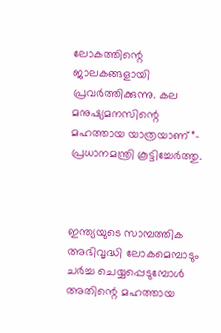ലോകത്തിന്റെ ജാലകങ്ങളായി പ്രവർത്തിക്കുന്നു. കല മനുഷ്യമനസിന്റെ മഹത്തായ യാത്രയാണ്”- പ്രധാനമന്ത്രി കൂട്ടിച്ചേർത്തു.



ഇന്ത്യയുടെ സാമ്പത്തിക അഭിവൃദ്ധി ലോകമെമ്പാടും ചർച്ച ചെയ്യപ്പെടുമ്പോൾ അതിന്റെ മഹത്തായ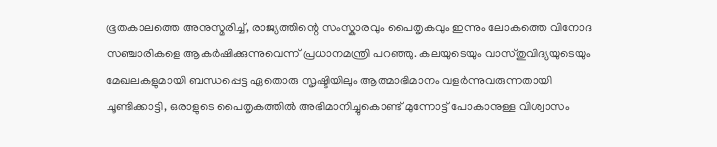ഭൂതകാലത്തെ അനുസ്മരിച്ച്, രാജ്യത്തിന്റെ സംസ്കാരവും പൈതൃകവും ഇന്നും ലോകത്തെ വിനോദ സഞ്ചാരികളെ ആകർഷിക്കുന്നുവെന്ന് പ്രധാനമന്ത്രി പറഞ്ഞു. കലയുടെയും വാസ്തുവിദ്യയുടെയും മേഖലകളുമായി ബന്ധപ്പെട്ട ഏതൊരു സൃഷ്ടിയിലും ആത്മാഭിമാനം വളർന്നുവരുന്നതായി ചൂണ്ടിക്കാട്ടി, ഒരാളുടെ പൈതൃകത്തിൽ അഭിമാനിച്ചുകൊണ്ട് മുന്നോട്ട് പോകാനുള്ള വിശ്വാസം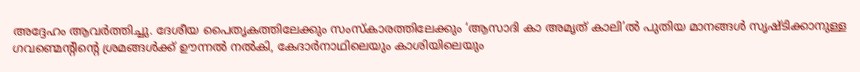അദ്ദേഹം ആവർത്തിച്ചു. ദേശീയ പൈതൃകത്തിലേക്കും സംസ്‌കാരത്തിലേക്കും ‘ആസാദി കാ അമൃത് കാലി’ൽ പുതിയ മാനങ്ങൾ സൃഷ്‌ടിക്കാനുള്ള ഗവണ്മെന്റിന്റെ ശ്രമങ്ങൾക്ക് ഊന്നൽ നൽകി, കേദാർനാഥിലെയും കാശിയിലെയും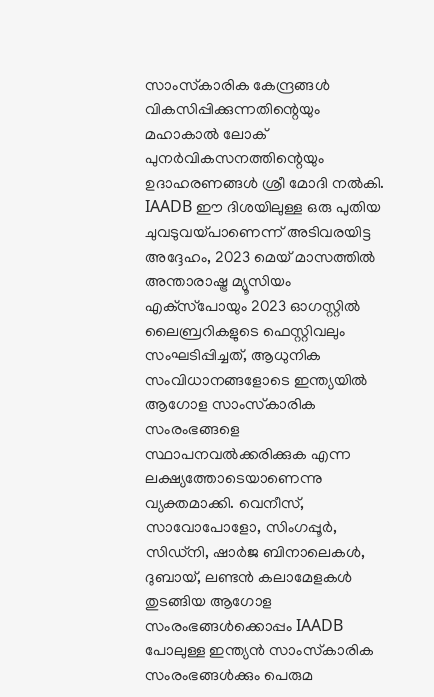സാംസ്‌കാരിക കേന്ദ്രങ്ങൾ വികസിപ്പിക്കുന്നതിന്റെയും മഹാകാൽ ലോക് പുനർവികസനത്തിന്റെയും ഉദാഹരണങ്ങൾ ശ്രീ മോദി നൽകി. IAADB ഈ ദിശയിലുള്ള ഒരു പുതിയ ചുവടുവയ്പാണെന്ന് അടിവരയിട്ട അദ്ദേഹം, 2023 മെയ് മാസത്തിൽ അന്താരാഷ്ട്ര മ്യൂസിയം എക്‌സ്‌പോയും 2023 ഓഗസ്റ്റിൽ ലൈബ്രറികളുടെ ഫെസ്റ്റിവലും സംഘടിപ്പിച്ചത്, ആധുനിക സംവിധാനങ്ങളോടെ ഇന്ത്യയിൽ ആഗോള സാംസ്‌കാരിക സംരംഭങ്ങളെ സ്ഥാപനവൽക്കരിക്കുക എന്ന ലക്ഷ്യത്തോടെയാണെന്നു വ്യക്തമാക്കി. വെനീസ്, സാവോപോളോ, സിംഗപ്പൂർ, സിഡ്‌നി, ഷാർജ ബിനാലെകൾ, ദുബായ്, ലണ്ടൻ കലാമേളകൾ തുടങ്ങിയ ആഗോള സംരംഭങ്ങൾക്കൊപ്പം IAADB പോലുള്ള ഇന്ത്യൻ സാംസ്‌കാരിക സംരംഭങ്ങൾക്കും പെരുമ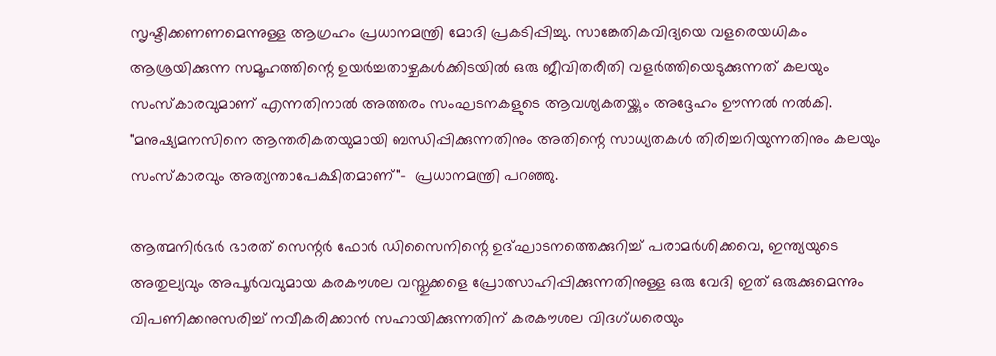സൃഷ്ടിക്കണണമെന്നുള്ള ആഗ്രഹം പ്രധാനമന്ത്രി മോദി പ്രകടിപ്പിച്ചു. സാങ്കേതികവിദ്യയെ വളരെയധികം ആശ്രയിക്കുന്ന സമൂഹത്തിന്റെ ഉയർച്ചതാഴ്ചകൾക്കിടയിൽ ഒരു ജീവിതരീതി വളർത്തിയെടുക്കുന്നത് കലയും സംസ്കാരവുമാണ് എന്നതിനാൽ അത്തരം സംഘടനകളുടെ ആവശ്യകതയ്ക്കും അദ്ദേഹം ഊന്നൽ നൽകി. "മനുഷ്യമനസിനെ ആന്തരികതയുമായി ബന്ധിപ്പിക്കുന്നതിനും അതിന്റെ സാധ്യതകൾ തിരിച്ചറിയുന്നതിനും കലയും സംസ്കാരവും അത്യന്താപേക്ഷിതമാണ്"-  പ്രധാനമന്ത്രി പറഞ്ഞു.

ആത്മനിർഭർ ഭാരത് സെന്റർ ഫോർ ഡിസൈനിന്റെ ഉദ്ഘാടനത്തെക്കുറിച്ച് പരാമർശിക്കവെ, ഇന്ത്യയുടെ അതുല്യവും അപൂർവവുമായ കരകൗശല വസ്തുക്കളെ പ്രോത്സാഹിപ്പിക്കുന്നതിനുള്ള ഒരു വേദി ഇത് ഒരുക്കുമെന്നും വിപണിക്കനുസരിച്ച് നവീകരിക്കാൻ സഹായിക്കുന്നതിന് കരകൗശല വിദഗ്ധരെയും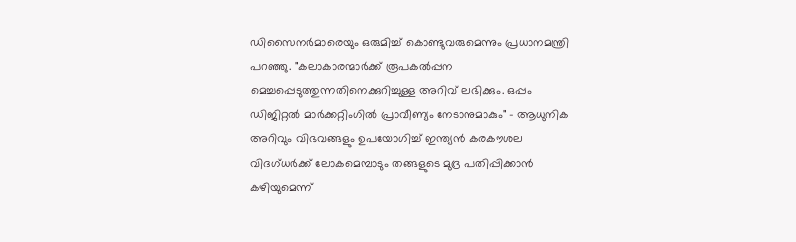ഡിസൈനർമാരെയും ഒരുമിച്ച് കൊണ്ടുവരുമെന്നും പ്രധാനമന്ത്രി പറഞ്ഞു. "കലാകാരന്മാർക്ക് രൂപകൽപ്പന മെച്ചപ്പെടുത്തുന്നതിനെക്കുറിച്ചുള്ള അറിവ് ലഭിക്കും. ഒപ്പം ഡിജിറ്റൽ മാർക്കറ്റിംഗിൽ പ്രാവീണ്യം നേടാനുമാകും" - ആധുനിക അറിവും വിഭവങ്ങളും ഉപയോഗിച്ച് ഇന്ത്യൻ കരകൗശല വിദഗ്ധർക്ക് ലോകമെമ്പാടും തങ്ങളുടെ മുദ്ര പതിപ്പിക്കാൻ കഴിയുമെന്ന്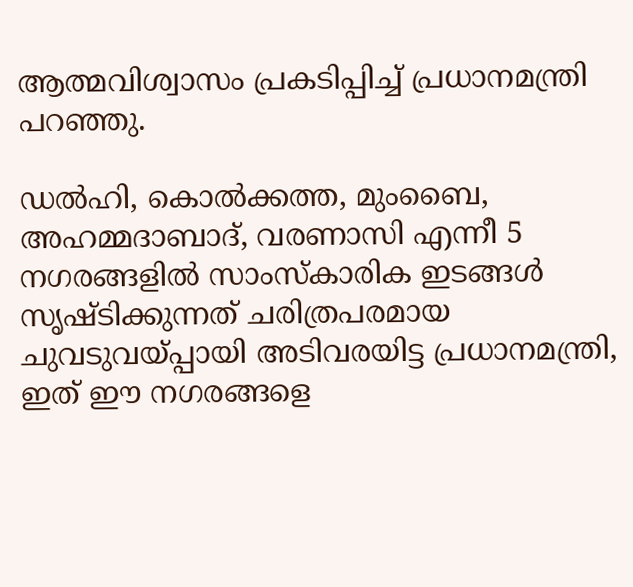ആത്മവിശ്വാസം പ്രകടിപ്പിച്ച് പ്രധാനമന്ത്രി പറഞ്ഞു.

ഡല്‍ഹി, കൊല്‍ക്കത്ത, മുംബൈ, അഹമ്മദാബാദ്, വരണാസി എന്നീ 5 നഗരങ്ങളില്‍ സാംസ്‌കാരിക ഇടങ്ങള്‍ സൃഷ്ടിക്കുന്നത് ചരിത്രപരമായ ചുവടുവയ്പ്പായി അടിവരയിട്ട പ്രധാനമന്ത്രി, ഇത് ഈ നഗരങ്ങളെ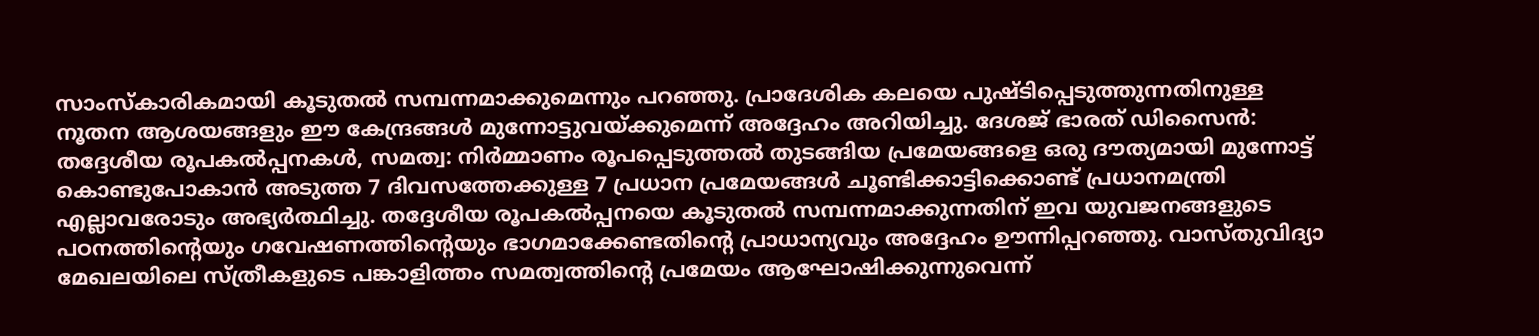സാംസ്‌കാരികമായി കൂടുതല്‍ സമ്പന്നമാക്കുമെന്നും പറഞ്ഞു. പ്രാദേശിക കലയെ പുഷ്ടിപ്പെടുത്തുന്നതിനുള്ള നൂതന ആശയങ്ങളും ഈ കേന്ദ്രങ്ങള്‍ മുന്നോട്ടുവയ്ക്കുമെന്ന് അദ്ദേഹം അറിയിച്ചു. ദേശജ് ഭാരത് ഡിസൈന്‍: തദ്ദേശീയ രൂപകല്‍പ്പനകള്‍, സമത്വ: നിര്‍മ്മാണം രൂപപ്പെടുത്തല്‍ തുടങ്ങിയ പ്രമേയങ്ങളെ ഒരു ദൗത്യമായി മുന്നോട്ട് കൊണ്ടുപോകാന്‍ അടുത്ത 7 ദിവസത്തേക്കുള്ള 7 പ്രധാന പ്രമേയങ്ങള്‍ ചൂണ്ടിക്കാട്ടിക്കൊണ്ട് പ്രധാനമന്ത്രി എല്ലാവരോടും അഭ്യര്‍ത്ഥിച്ചു. തദ്ദേശീയ രൂപകല്‍പ്പനയെ കൂടുതല്‍ സമ്പന്നമാക്കുന്നതിന് ഇവ യുവജനങ്ങളുടെ പഠനത്തിന്റെയും ഗവേഷണത്തിന്റെയും ഭാഗമാക്കേണ്ടതിന്റെ പ്രാധാന്യവും അദ്ദേഹം ഊന്നിപ്പറഞ്ഞു. വാസ്തുവിദ്യാ മേഖലയിലെ സ്ത്രീകളുടെ പങ്കാളിത്തം സമത്വത്തിന്റെ പ്രമേയം ആഘോഷിക്കുന്നുവെന്ന്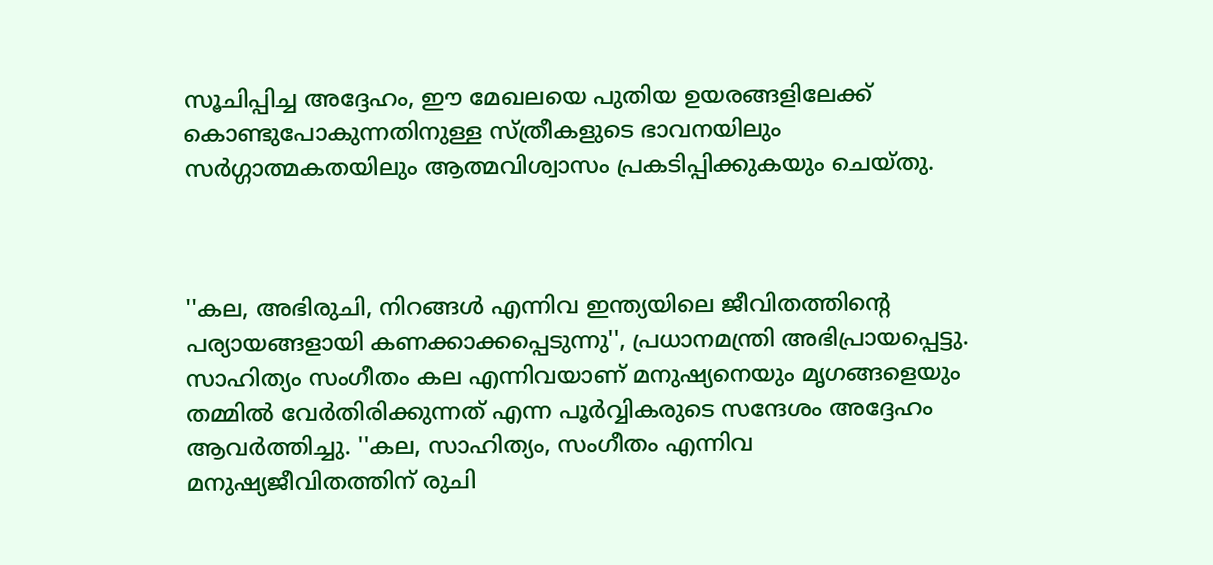സൂചിപ്പിച്ച അദ്ദേഹം, ഈ മേഖലയെ പുതിയ ഉയരങ്ങളിലേക്ക് കൊണ്ടുപോകുന്നതിനുള്ള സ്ത്രീകളുടെ ഭാവനയിലും സര്‍ഗ്ഗാത്മകതയിലും ആത്മവിശ്വാസം പ്രകടിപ്പിക്കുകയും ചെയ്തു.



''കല, അഭിരുചി, നിറങ്ങള്‍ എന്നിവ ഇന്ത്യയിലെ ജീവിതത്തിന്റെ പര്യായങ്ങളായി കണക്കാക്കപ്പെടുന്നു'', പ്രധാനമന്ത്രി അഭിപ്രായപ്പെട്ടു. സാഹിത്യം സംഗീതം കല എന്നിവയാണ് മനുഷ്യനെയും മൃഗങ്ങളെയും തമ്മില്‍ വേര്‍തിരിക്കുന്നത് എന്ന പൂര്‍വ്വികരുടെ സന്ദേശം അദ്ദേഹം ആവര്‍ത്തിച്ചു. ''കല, സാഹിത്യം, സംഗീതം എന്നിവ മനുഷ്യജീവിതത്തിന് രുചി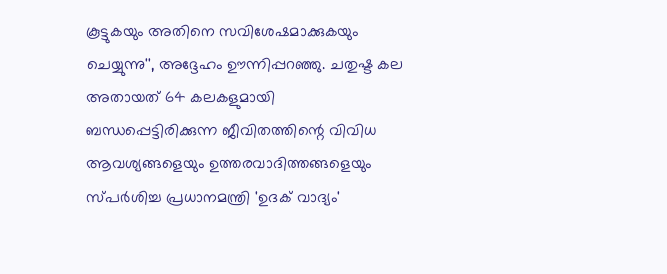കൂട്ടുകയും അതിനെ സവിശേഷമാക്കുകയും ചെയ്യുന്നു'', അദ്ദേഹം ഊന്നിപ്പറഞ്ഞു. ചതുഷ്ട കല അതായത് 64 കലകളുമായി ബന്ധപ്പെട്ടിരിക്കുന്ന ജീവിതത്തിന്റെ വിവിധ ആവശ്യങ്ങളെയും ഉത്തരവാദിത്തങ്ങളെയും സ്പര്‍ശിച്ച പ്രധാനമന്ത്രി 'ഉദക് വാദ്യം'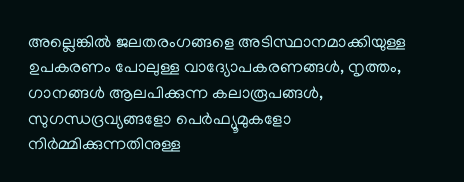അല്ലെങ്കില്‍ ജലതരംഗങ്ങളെ അടിസ്ഥാനമാക്കിയുള്ള ഉപകരണം പോലുള്ള വാദ്യോപകരണങ്ങള്‍, നൃത്തം, ഗാനങ്ങള്‍ ആലപിക്കുന്ന കലാരൂപങ്ങള്‍, സുഗന്ധദ്രവ്യങ്ങളോ പെര്‍ഫ്യൂമുകളോ നിര്‍മ്മിക്കുന്നതിനുള്ള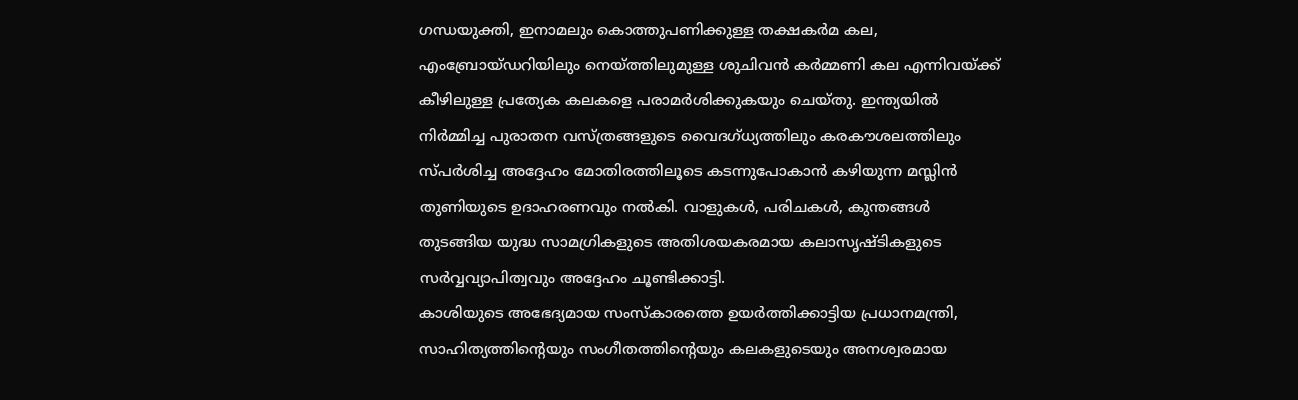ഗന്ധയുക്തി, ഇനാമലും കൊത്തുപണിക്കുള്ള തക്ഷകര്‍മ കല, എംബ്രോയ്ഡറിയിലും നെയ്ത്തിലുമുള്ള ശുചിവന്‍ കര്‍മ്മണി കല എന്നിവയ്ക്ക് കീഴിലുള്ള പ്രത്യേക കലകളെ പരാമര്‍ശിക്കുകയും ചെയ്തു. ഇന്ത്യയില്‍ നിര്‍മ്മിച്ച പുരാതന വസ്ത്രങ്ങളുടെ വൈദഗ്ധ്യത്തിലും കരകൗശലത്തിലും സ്പര്‍ശിച്ച അദ്ദേഹം മോതിരത്തിലൂടെ കടന്നുപോകാന്‍ കഴിയുന്ന മസ്ലിന്‍ തുണിയുടെ ഉദാഹരണവും നല്‍കി. വാളുകള്‍, പരിചകള്‍, കുന്തങ്ങള്‍ തുടങ്ങിയ യുദ്ധ സാമഗ്രികളുടെ അതിശയകരമായ കലാസൃഷ്ടികളുടെ സര്‍വ്വവ്യാപിത്വവും അദ്ദേഹം ചൂണ്ടിക്കാട്ടി.
കാശിയുടെ അഭേദ്യമായ സംസ്‌കാരത്തെ ഉയര്‍ത്തിക്കാട്ടിയ പ്രധാനമന്ത്രി, സാഹിത്യത്തിന്റെയും സംഗീതത്തിന്റെയും കലകളുടെയും അനശ്വരമായ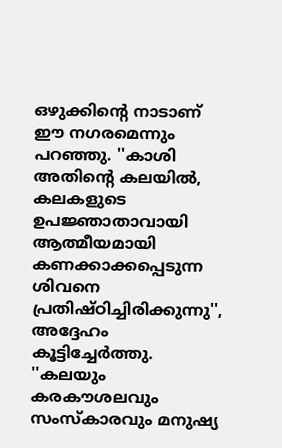ഒഴുക്കിന്റെ നാടാണ് ഈ നഗരമെന്നും പറഞ്ഞു. ''കാശി അതിന്റെ കലയില്‍, കലകളുടെ ഉപജ്ഞാതാവായി ആത്മീയമായി കണക്കാക്കപ്പെടുന്ന ശിവനെ പ്രതിഷ്ഠിച്ചിരിക്കുന്നു'', അദ്ദേഹം കൂട്ടിച്ചേര്‍ത്തു. ''കലയും കരകൗശലവും സംസ്‌കാരവും മനുഷ്യ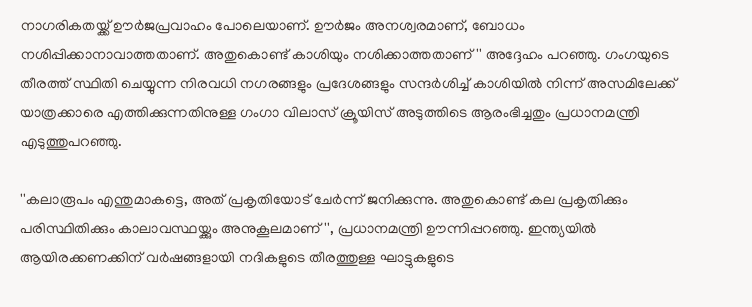നാഗരികതയ്ക്ക് ഊര്‍ജപ്രവാഹം പോലെയാണ്. ഊര്‍ജം അനശ്വരമാണ്, ബോധം നശിപ്പിക്കാനാവാത്തതാണ്. അതുകൊണ്ട് കാശിയും നശിക്കാത്തതാണ്'' അദ്ദേഹം പറഞ്ഞു. ഗംഗയുടെ തീരത്ത് സ്ഥിതി ചെയ്യുന്ന നിരവധി നഗരങ്ങളും പ്രദേശങ്ങളും സന്ദര്‍ശിച്ച് കാശിയില്‍ നിന്ന് അസമിലേക്ക് യാത്രക്കാരെ എത്തിക്കുന്നതിനുള്ള ഗംഗാ വിലാസ് ക്രൂയിസ് അടുത്തിടെ ആരംഭിച്ചതും പ്രധാനമന്ത്രി എടുത്തുപറഞ്ഞു.

''കലാരൂപം എന്തുമാകട്ടെ, അത് പ്രകൃതിയോട് ചേര്‍ന്ന് ജനിക്കുന്നു. അതുകൊണ്ട് കല പ്രകൃതിക്കും പരിസ്ഥിതിക്കും കാലാവസ്ഥയ്ക്കും അനുകൂലമാണ്'', പ്രധാനമന്ത്രി ഊന്നിപ്പറഞ്ഞു. ഇന്ത്യയില്‍ ആയിരക്കണക്കിന് വര്‍ഷങ്ങളായി നദികളുടെ തീരത്തുള്ള ഘാട്ടുകളുടെ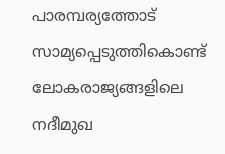പാരമ്പര്യത്തോട് സാമ്യപ്പെടുത്തികൊണ്ട് ലോകരാജ്യങ്ങളിലെ നദീമുഖ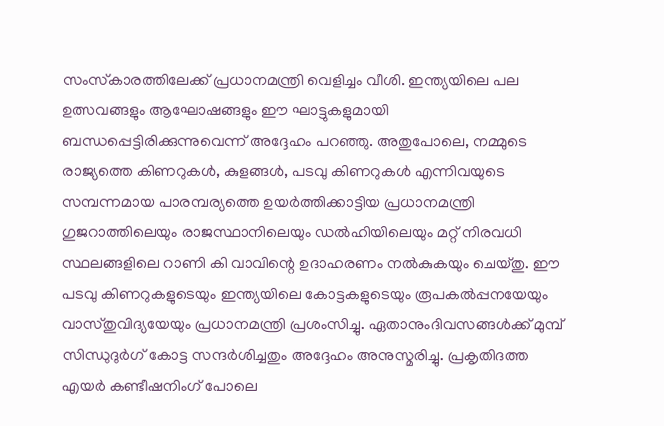സംസ്‌കാരത്തിലേക്ക് പ്രധാനമന്ത്രി വെളിച്ചം വീശി. ഇന്ത്യയിലെ പല ഉത്സവങ്ങളും ആഘോഷങ്ങളും ഈ ഘാട്ടുകളുമായി ബന്ധപ്പെട്ടിരിക്കുന്നുവെന്ന് അദ്ദേഹം പറഞ്ഞു. അതുപോലെ, നമ്മുടെ രാജ്യത്തെ കിണറുകള്‍, കുളങ്ങള്‍, പടവു കിണറുകള്‍ എന്നിവയുടെ സമ്പന്നമായ പാരമ്പര്യത്തെ ഉയര്‍ത്തിക്കാട്ടിയ പ്രധാനമന്ത്രി ഗുജറാത്തിലെയും രാജസ്ഥാനിലെയും ഡല്‍ഹിയിലെയും മറ്റ് നിരവധി സ്ഥലങ്ങളിലെ റാണി കി വാവിന്റെ ഉദാഹരണം നല്‍കുകയും ചെയ്തു. ഈ പടവു കിണറുകളുടെയും ഇന്ത്യയിലെ കോട്ടകളുടെയും രൂപകല്‍പ്പനയേയും വാസ്തുവിദ്യയേയും പ്രധാനമന്ത്രി പ്രശംസിച്ചു. ഏതാനുംദിവസങ്ങള്‍ക്ക് മുമ്പ് സിന്ധുദുര്‍ഗ് കോട്ട സന്ദര്‍ശിച്ചതും അദ്ദേഹം അനുസ്മരിച്ചു. പ്രകൃതിദത്ത എയര്‍ കണ്ടീഷനിംഗ് പോലെ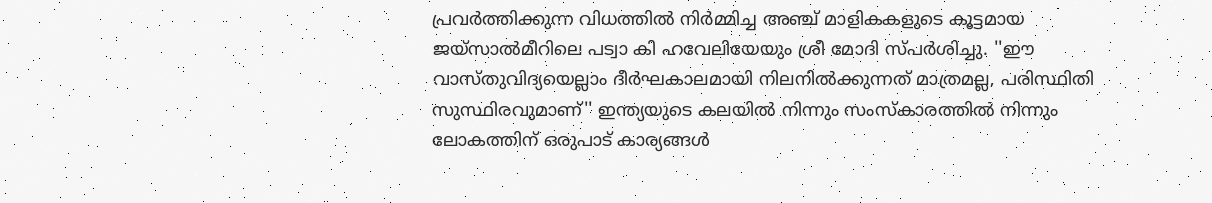പ്രവര്‍ത്തിക്കുന്ന വിധത്തില്‍ നിര്‍മ്മിച്ച അഞ്ച് മാളികകളുടെ കൂട്ടമായ ജയ്‌സാല്‍മീറിലെ പട്വാ കി ഹവേലിയേയും ശ്രീ മോദി സ്പര്‍ശിച്ചു. ''ഈ വാസ്തുവിദ്യയെല്ലാം ദീര്‍ഘകാലമായി നിലനില്‍ക്കുന്നത് മാത്രമല്ല, പരിസ്ഥിതി സുസ്ഥിരവുമാണ്'' ഇന്ത്യയുടെ കലയില്‍ നിന്നും സംസ്‌കാരത്തില്‍ നിന്നും ലോകത്തിന് ഒരുപാട് കാര്യങ്ങള്‍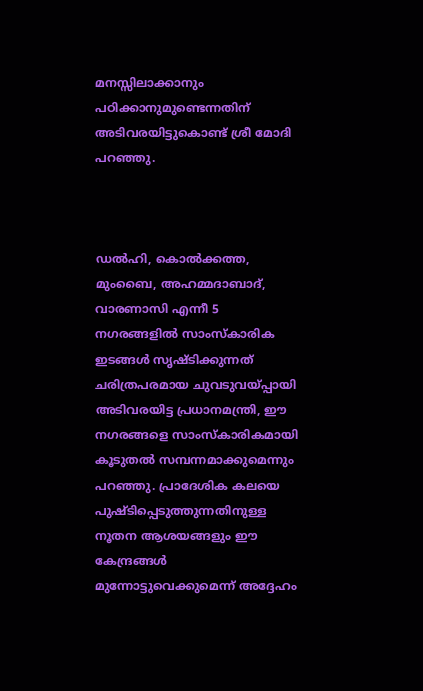മനസ്സിലാക്കാനും പഠിക്കാനുമുണ്ടെന്നതിന് അടിവരയിട്ടുകൊണ്ട് ശ്രീ മോദി പറഞ്ഞു.



ഡല്‍ഹി, കൊല്‍ക്കത്ത, മുംബൈ, അഹമ്മദാബാദ്, വാരണാസി എന്നീ 5 നഗരങ്ങളില്‍ സാംസ്‌കാരിക ഇടങ്ങള്‍ സൃഷ്ടിക്കുന്നത് ചരിത്രപരമായ ചുവടുവയ്പ്പായി അടിവരയിട്ട പ്രധാനമന്ത്രി, ഈ നഗരങ്ങളെ സാംസ്‌കാരികമായി കൂടുതല്‍ സമ്പന്നമാക്കുമെന്നും പറഞ്ഞു. പ്രാദേശിക കലയെ പുഷ്ടിപ്പെടുത്തുന്നതിനുള്ള നൂതന ആശയങ്ങളും ഈ കേന്ദ്രങ്ങള്‍ മുന്നോട്ടുവെക്കുമെന്ന് അദ്ദേഹം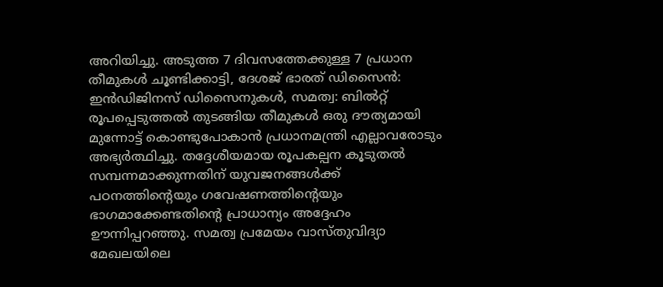അറിയിച്ചു. അടുത്ത 7 ദിവസത്തേക്കുള്ള 7 പ്രധാന തീമുകള്‍ ചൂണ്ടിക്കാട്ടി, ദേശജ് ഭാരത് ഡിസൈന്‍: ഇന്‍ഡിജിനസ് ഡിസൈനുകള്‍, സമത്വ: ബില്‍റ്റ് രൂപപ്പെടുത്തല്‍ തുടങ്ങിയ തീമുകള്‍ ഒരു ദൗത്യമായി മുന്നോട്ട് കൊണ്ടുപോകാന്‍ പ്രധാനമന്ത്രി എല്ലാവരോടും അഭ്യര്‍ത്ഥിച്ചു. തദ്ദേശീയമായ രൂപകല്പന കൂടുതല്‍ സമ്പന്നമാക്കുന്നതിന് യുവജനങ്ങള്‍ക്ക് പഠനത്തിന്റെയും ഗവേഷണത്തിന്റെയും ഭാഗമാക്കേണ്ടതിന്റെ പ്രാധാന്യം അദ്ദേഹം ഊന്നിപ്പറഞ്ഞു. സമത്വ പ്രമേയം വാസ്തുവിദ്യാ മേഖലയിലെ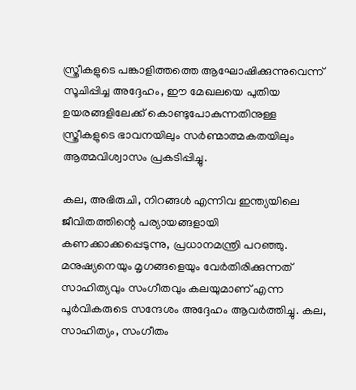സ്ത്രീകളുടെ പങ്കാളിത്തത്തെ ആഘോഷിക്കുന്നുവെന്ന് സൂചിപ്പിച്ച അദ്ദേഹം, ഈ മേഖലയെ പുതിയ ഉയരങ്ങളിലേക്ക് കൊണ്ടുപോകുന്നതിനുള്ള സ്ത്രീകളുടെ ഭാവനയിലും സര്‍ണ്മാത്മകതയിലും ആത്മവിശ്വാസം പ്രകടിപ്പിച്ചു.

കല, അഭിരുചി, നിറങ്ങള്‍ എന്നിവ ഇന്ത്യയിലെ ജീവിതത്തിന്റെ പര്യായങ്ങളായി കണക്കാക്കപ്പെടുന്നു, പ്രധാനമന്ത്രി പറഞ്ഞു. മനുഷ്യനെയും മൃഗങ്ങളെയും വേര്‍തിരിക്കുന്നത് സാഹിത്യവും സംഗീതവും കലയുമാണ് എന്ന പൂര്‍വികരുടെ സന്ദേശം അദ്ദേഹം ആവര്‍ത്തിച്ചു. കല, സാഹിത്യം, സംഗീതം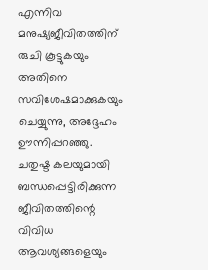എന്നിവ മനുഷ്യജീവിതത്തിന് രുചി കൂട്ടുകയും അതിനെ സവിശേഷമാക്കുകയും ചെയ്യുന്നു, അദ്ദേഹം ഊന്നിപ്പറഞ്ഞു. ചതുഷ്ട കലയുമായി ബന്ധപ്പെട്ടിരിക്കുന്ന ജീവിതത്തിന്റെ വിവിധ ആവശ്യങ്ങളെയും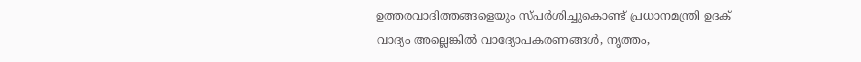ഉത്തരവാദിത്തങ്ങളെയും സ്പര്‍ശിച്ചുകൊണ്ട് പ്രധാനമന്ത്രി ഉദക് വാദ്യം അല്ലെങ്കില്‍ വാദ്യോപകരണങ്ങള്‍, നൃത്തം,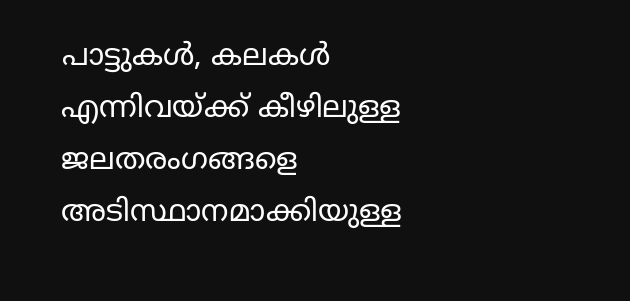പാട്ടുകള്‍, കലകള്‍ എന്നിവയ്ക്ക് കീഴിലുള്ള ജലതരംഗങ്ങളെ അടിസ്ഥാനമാക്കിയുള്ള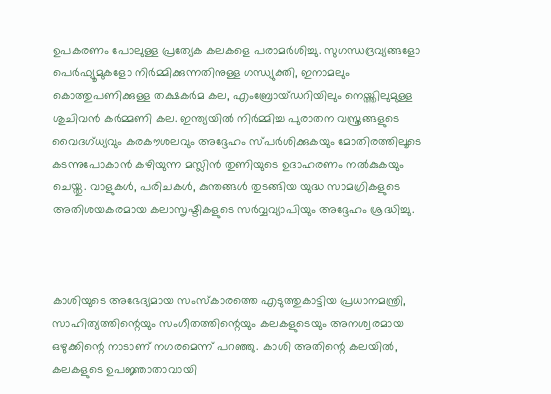ഉപകരണം പോലുള്ള പ്രത്യേക കലകളെ പരാമര്‍ശിച്ചു. സുഗന്ധദ്രവ്യങ്ങളോ പെര്‍ഫ്യൂമുകളോ നിര്‍മ്മിക്കുന്നതിനുള്ള ഗന്ധ്യുക്തി, ഇനാമലും കൊത്തുപണിക്കുള്ള തക്ഷകര്‍മ കല, എംബ്രോയ്ഡറിയിലും നെയ്ത്തിലുമുള്ള ശുചിവന്‍ കര്‍മ്മണി കല. ഇന്ത്യയില്‍ നിര്‍മ്മിച്ച പുരാതന വസ്ത്രങ്ങളുടെ വൈദഗ്ധ്യവും കരകൗശലവും അദ്ദേഹം സ്പര്‍ശിക്കുകയും മോതിരത്തിലൂടെ കടന്നുപോകാന്‍ കഴിയുന്ന മസ്ലിന്‍ തുണിയുടെ ഉദാഹരണം നല്‍കുകയും ചെയ്തു. വാളുകള്‍, പരിചകള്‍, കുന്തങ്ങള്‍ തുടങ്ങിയ യുദ്ധ സാമഗ്രികളുടെ അതിശയകരമായ കലാസൃഷ്ടികളുടെ സര്‍വ്വവ്യാപിയും അദ്ദേഹം ശ്രദ്ധിച്ചു.



കാശിയുടെ അഭേദ്യമായ സംസ്‌കാരത്തെ എടുത്തുകാട്ടിയ പ്രധാനമന്ത്രി, സാഹിത്യത്തിന്റെയും സംഗീതത്തിന്റെയും കലകളുടെയും അനശ്വരമായ ഒഴുക്കിന്റെ നാടാണ് നഗരമെന്ന് പറഞ്ഞു. കാശി അതിന്റെ കലയില്‍, കലകളുടെ ഉപജ്ഞാതാവായി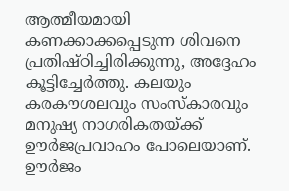ആത്മീയമായി കണക്കാക്കപ്പെടുന്ന ശിവനെ പ്രതിഷ്ഠിച്ചിരിക്കുന്നു, അദ്ദേഹം കൂട്ടിച്ചേര്‍ത്തു. കലയും കരകൗശലവും സംസ്‌കാരവും മനുഷ്യ നാഗരികതയ്ക്ക് ഊര്‍ജപ്രവാഹം പോലെയാണ്. ഊര്‍ജം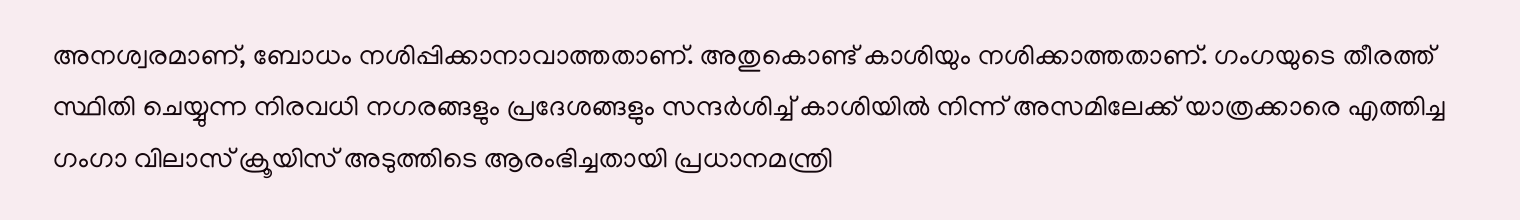അനശ്വരമാണ്, ബോധം നശിപ്പിക്കാനാവാത്തതാണ്. അതുകൊണ്ട് കാശിയും നശിക്കാത്തതാണ്. ഗംഗയുടെ തീരത്ത് സ്ഥിതി ചെയ്യുന്ന നിരവധി നഗരങ്ങളും പ്രദേശങ്ങളും സന്ദര്‍ശിച്ച് കാശിയില്‍ നിന്ന് അസമിലേക്ക് യാത്രക്കാരെ എത്തിച്ച ഗംഗാ വിലാസ് ക്രൂയിസ് അടുത്തിടെ ആരംഭിച്ചതായി പ്രധാനമന്ത്രി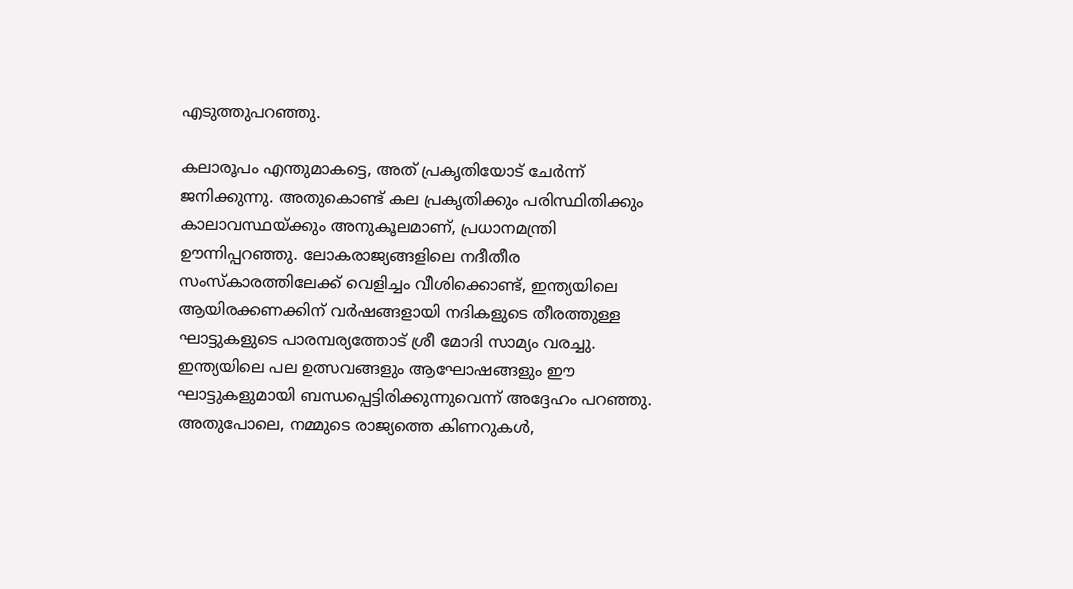എടുത്തുപറഞ്ഞു.

കലാരൂപം എന്തുമാകട്ടെ, അത് പ്രകൃതിയോട് ചേര്‍ന്ന് ജനിക്കുന്നു. അതുകൊണ്ട് കല പ്രകൃതിക്കും പരിസ്ഥിതിക്കും കാലാവസ്ഥയ്ക്കും അനുകൂലമാണ്, പ്രധാനമന്ത്രി ഊന്നിപ്പറഞ്ഞു. ലോകരാജ്യങ്ങളിലെ നദീതീര സംസ്‌കാരത്തിലേക്ക് വെളിച്ചം വീശിക്കൊണ്ട്, ഇന്ത്യയിലെ ആയിരക്കണക്കിന് വര്‍ഷങ്ങളായി നദികളുടെ തീരത്തുള്ള ഘാട്ടുകളുടെ പാരമ്പര്യത്തോട് ശ്രീ മോദി സാമ്യം വരച്ചു. ഇന്ത്യയിലെ പല ഉത്സവങ്ങളും ആഘോഷങ്ങളും ഈ ഘാട്ടുകളുമായി ബന്ധപ്പെട്ടിരിക്കുന്നുവെന്ന് അദ്ദേഹം പറഞ്ഞു. അതുപോലെ, നമ്മുടെ രാജ്യത്തെ കിണറുകള്‍,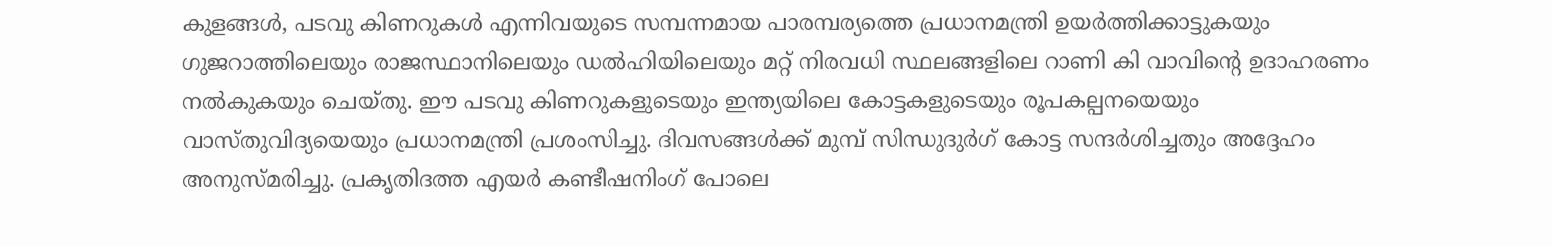കുളങ്ങള്‍, പടവു കിണറുകള്‍ എന്നിവയുടെ സമ്പന്നമായ പാരമ്പര്യത്തെ പ്രധാനമന്ത്രി ഉയര്‍ത്തിക്കാട്ടുകയും ഗുജറാത്തിലെയും രാജസ്ഥാനിലെയും ഡല്‍ഹിയിലെയും മറ്റ് നിരവധി സ്ഥലങ്ങളിലെ റാണി കി വാവിന്റെ ഉദാഹരണം നല്‍കുകയും ചെയ്തു. ഈ പടവു കിണറുകളുടെയും ഇന്ത്യയിലെ കോട്ടകളുടെയും രൂപകല്പനയെയും വാസ്തുവിദ്യയെയും പ്രധാനമന്ത്രി പ്രശംസിച്ചു. ദിവസങ്ങള്‍ക്ക് മുമ്പ് സിന്ധുദുര്‍ഗ് കോട്ട സന്ദര്‍ശിച്ചതും അദ്ദേഹം അനുസ്മരിച്ചു. പ്രകൃതിദത്ത എയര്‍ കണ്ടീഷനിംഗ് പോലെ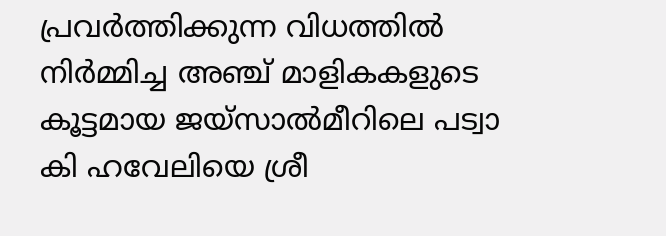പ്രവര്‍ത്തിക്കുന്ന വിധത്തില്‍ നിര്‍മ്മിച്ച അഞ്ച് മാളികകളുടെ കൂട്ടമായ ജയ്‌സാല്‍മീറിലെ പട്വാ കി ഹവേലിയെ ശ്രീ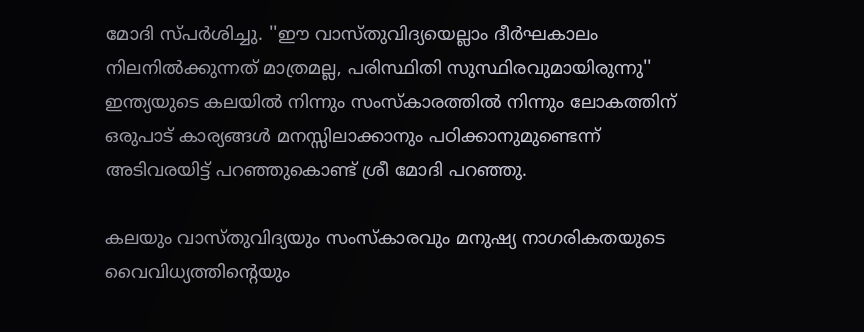മോദി സ്പര്‍ശിച്ചു. ''ഈ വാസ്തുവിദ്യയെല്ലാം ദീര്‍ഘകാലം നിലനില്‍ക്കുന്നത് മാത്രമല്ല, പരിസ്ഥിതി സുസ്ഥിരവുമായിരുന്നു'' ഇന്ത്യയുടെ കലയില്‍ നിന്നും സംസ്‌കാരത്തില്‍ നിന്നും ലോകത്തിന് ഒരുപാട് കാര്യങ്ങള്‍ മനസ്സിലാക്കാനും പഠിക്കാനുമുണ്ടെന്ന് അടിവരയിട്ട് പറഞ്ഞുകൊണ്ട് ശ്രീ മോദി പറഞ്ഞു.

കലയും വാസ്തുവിദ്യയും സംസ്‌കാരവും മനുഷ്യ നാഗരികതയുടെ വൈവിധ്യത്തിന്റെയും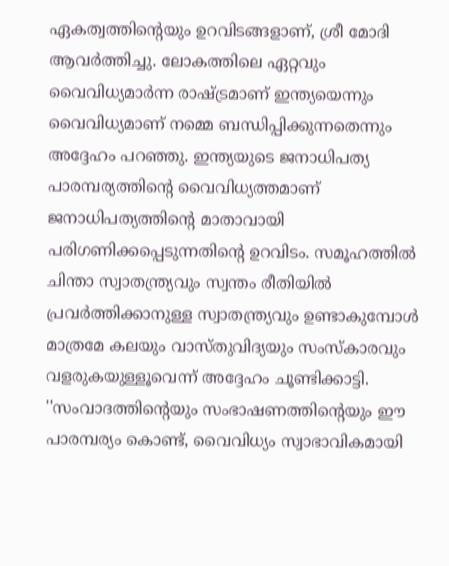ഏകത്വത്തിന്റെയും ഉറവിടങ്ങളാണ്, ശ്രീ മോദി ആവര്‍ത്തിച്ചു. ലോകത്തിലെ ഏറ്റവും വൈവിധ്യമാര്‍ന്ന രാഷ്ട്രമാണ് ഇന്ത്യയെന്നും വൈവിധ്യമാണ് നമ്മെ ബന്ധിപ്പിക്കുന്നതെന്നും അദ്ദേഹം പറഞ്ഞു. ഇന്ത്യയുടെ ജനാധിപത്യ പാരമ്പര്യത്തിന്റെ വൈവിധ്യത്തമാണ് ജനാധിപത്യത്തിന്റെ മാതാവായി പരിഗണിക്കപ്പെടുന്നതിന്റെ ഉറവിടം. സമൂഹത്തില്‍ ചിന്താ സ്വാതന്ത്ര്യവും സ്വന്തം രീതിയില്‍ പ്രവര്‍ത്തിക്കാനുള്ള സ്വാതന്ത്ര്യവും ഉണ്ടാകുമ്പോള്‍ മാത്രമേ കലയും വാസ്തുവിദ്യയും സംസ്‌കാരവും വളരുകയുള്ളൂവെന്ന് അദ്ദേഹം ചൂണ്ടിക്കാട്ടി. ''സംവാദത്തിന്റെയും സംഭാഷണത്തിന്റെയും ഈ പാരമ്പര്യം കൊണ്ട്, വൈവിധ്യം സ്വാഭാവികമായി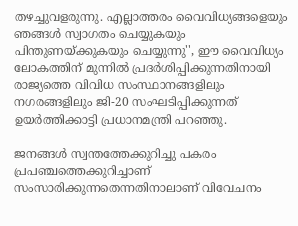തഴച്ചുവളരുന്നു. എല്ലാത്തരം വൈവിധ്യങ്ങളെയും ഞങ്ങള്‍ സ്വാഗതം ചെയ്യുകയും പിന്തുണയ്ക്കുകയും ചെയ്യുന്നു'', ഈ വൈവിധ്യം ലോകത്തിന് മുന്നില്‍ പ്രദര്‍ശിപ്പിക്കുന്നതിനായി രാജ്യത്തെ വിവിധ സംസ്ഥാനങ്ങളിലും നഗരങ്ങളിലും ജി-20 സംഘടിപ്പിക്കുന്നത് ഉയര്‍ത്തിക്കാട്ടി പ്രധാനമന്ത്രി പറഞ്ഞു.

ജനങ്ങള്‍ സ്വന്തത്തേക്കുറിച്ചു പകരം പ്രപഞ്ചത്തെക്കുറിച്ചാണ് സംസാരിക്കുന്നതെന്നതിനാലാണ് വിവേചനം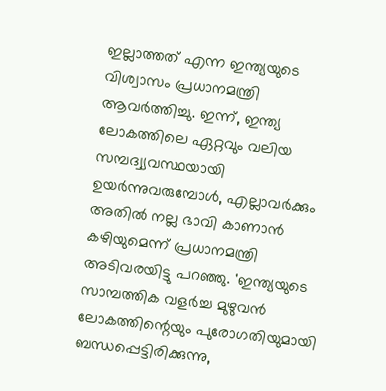ഇല്ലാത്തത് എന്ന ഇന്ത്യയുടെ വിശ്വാസം പ്രധാനമന്ത്രി ആവര്‍ത്തിച്ചു. ഇന്ന്, ഇന്ത്യ ലോകത്തിലെ ഏറ്റവും വലിയ സമ്പദ്വ്യവസ്ഥയായി ഉയര്‍ന്നുവരുമ്പോള്‍, എല്ലാവര്‍ക്കും അതില്‍ നല്ല ഭാവി കാണാന്‍ കഴിയുമെന്ന് പ്രധാനമന്ത്രി അടിവരയിട്ടു പറഞ്ഞു. 'ഇന്ത്യയുടെ സാമ്പത്തിക വളര്‍ച്ച മുഴുവന്‍ ലോകത്തിന്റെയും പുരോഗതിയുമായി ബന്ധപ്പെട്ടിരിക്കുന്നു,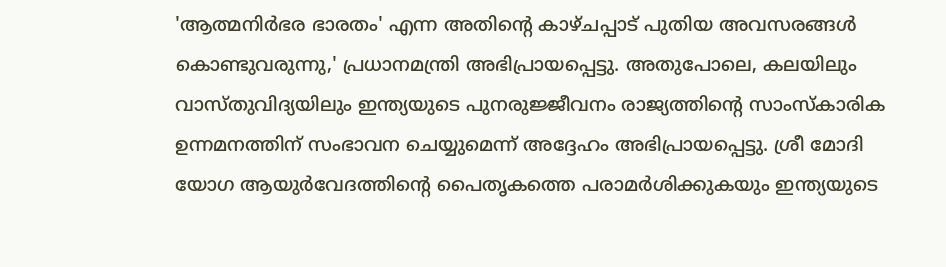'ആത്മനിര്‍ഭര ഭാരതം' എന്ന അതിന്റെ കാഴ്ചപ്പാട് പുതിയ അവസരങ്ങള്‍ കൊണ്ടുവരുന്നു,' പ്രധാനമന്ത്രി അഭിപ്രായപ്പെട്ടു. അതുപോലെ, കലയിലും വാസ്തുവിദ്യയിലും ഇന്ത്യയുടെ പുനരുജ്ജീവനം രാജ്യത്തിന്റെ സാംസ്‌കാരിക ഉന്നമനത്തിന് സംഭാവന ചെയ്യുമെന്ന് അദ്ദേഹം അഭിപ്രായപ്പെട്ടു. ശ്രീ മോദി യോഗ ആയുര്‍വേദത്തിന്റെ പൈതൃകത്തെ പരാമര്‍ശിക്കുകയും ഇന്ത്യയുടെ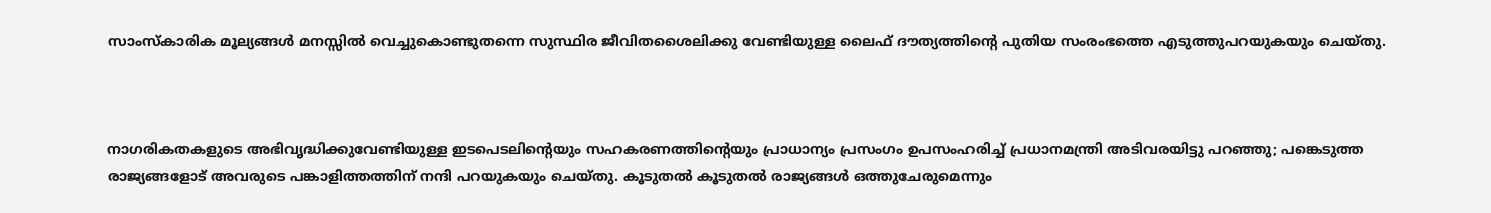സാംസ്‌കാരിക മൂല്യങ്ങള്‍ മനസ്സില്‍ വെച്ചുകൊണ്ടുതന്നെ സുസ്ഥിര ജീവിതശൈലിക്കു വേണ്ടിയുള്ള ലൈഫ് ദൗത്യത്തിന്റെ പുതിയ സംരംഭത്തെ എടുത്തുപറയുകയും ചെയ്തു.



നാഗരികതകളുടെ അഭിവൃദ്ധിക്കുവേണ്ടിയുള്ള ഇടപെടലിന്റെയും സഹകരണത്തിന്റെയും പ്രാധാന്യം പ്രസംഗം ഉപസംഹരിച്ച് പ്രധാനമന്ത്രി അടിവരയിട്ടു പറഞ്ഞു; പങ്കെടുത്ത രാജ്യങ്ങളോട് അവരുടെ പങ്കാളിത്തത്തിന് നന്ദി പറയുകയും ചെയ്തു. കൂടുതല്‍ കൂടുതല്‍ രാജ്യങ്ങള്‍ ഒത്തുചേരുമെന്നും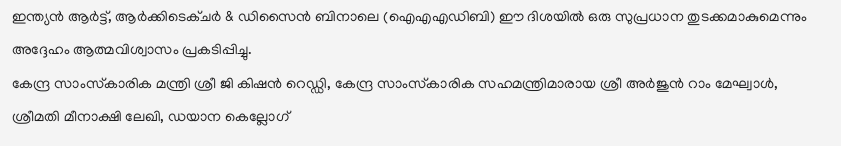ഇന്ത്യന്‍ ആര്‍ട്ട്, ആര്‍ക്കിടെക്ചര്‍ & ഡിസൈന്‍ ബിനാലെ (ഐഎഎഡിബി) ഈ ദിശയില്‍ ഒരു സുപ്രധാന തുടക്കമാകുമെന്നും അദ്ദേഹം ആത്മവിശ്വാസം പ്രകടിപ്പിച്ചു.
കേന്ദ്ര സാംസ്‌കാരിക മന്ത്രി ശ്രീ ജി കിഷന്‍ റെഡ്ഡി, കേന്ദ്ര സാംസ്‌കാരിക സഹമന്ത്രിമാരായ ശ്രീ അര്‍ജുന്‍ റാം മേഘ്വാള്‍, ശ്രീമതി മീനാക്ഷി ലേഖി, ഡയാന കെല്ലോഗ്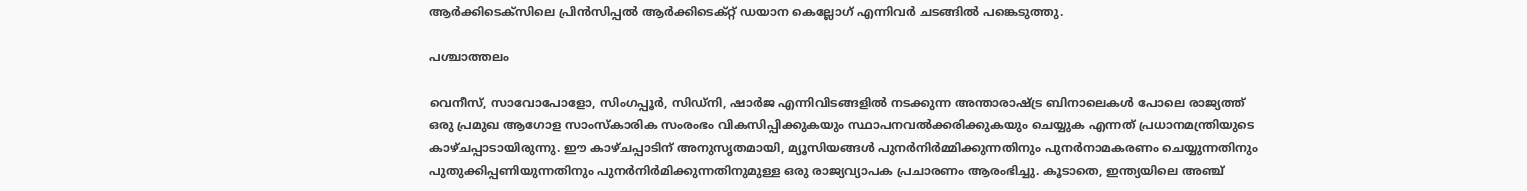ആര്‍ക്കിടെക്സിലെ പ്രിന്‍സിപ്പല്‍ ആര്‍ക്കിടെക്റ്റ് ഡയാന കെല്ലോഗ് എന്നിവര്‍ ചടങ്ങില്‍ പങ്കെടുത്തു.

പശ്ചാത്തലം

വെനീസ്, സാവോപോളോ, സിംഗപ്പൂര്‍, സിഡ്നി, ഷാര്‍ജ എന്നിവിടങ്ങളില്‍ നടക്കുന്ന അന്താരാഷ്ട്ര ബിനാലെകള്‍ പോലെ രാജ്യത്ത് ഒരു പ്രമുഖ ആഗോള സാംസ്‌കാരിക സംരംഭം വികസിപ്പിക്കുകയും സ്ഥാപനവല്‍ക്കരിക്കുകയും ചെയ്യുക എന്നത് പ്രധാനമന്ത്രിയുടെ കാഴ്ചപ്പാടായിരുന്നു. ഈ കാഴ്ചപ്പാടിന് അനുസൃതമായി, മ്യൂസിയങ്ങള്‍ പുനര്‍നിര്‍മ്മിക്കുന്നതിനും പുനര്‍നാമകരണം ചെയ്യുന്നതിനും പുതുക്കിപ്പണിയുന്നതിനും പുനര്‍നിര്‍മിക്കുന്നതിനുമുള്ള ഒരു രാജ്യവ്യാപക പ്രചാരണം ആരംഭിച്ചു. കൂടാതെ, ഇന്ത്യയിലെ അഞ്ച്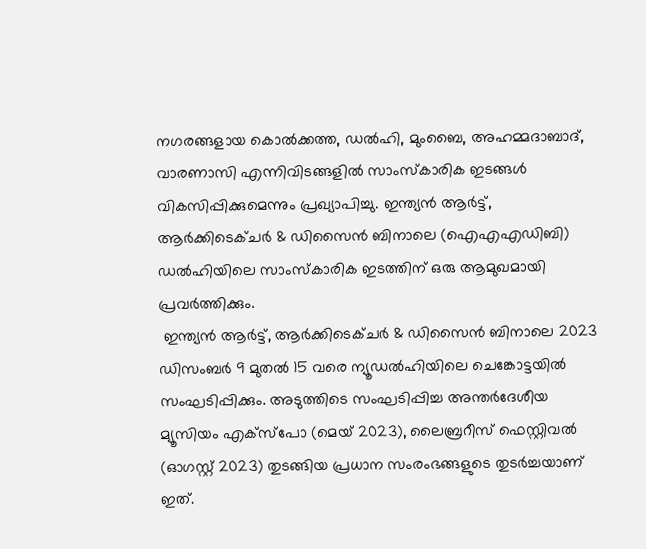നഗരങ്ങളായ കൊല്‍ക്കത്ത, ഡല്‍ഹി, മുംബൈ, അഹമ്മദാബാദ്, വാരണാസി എന്നിവിടങ്ങളില്‍ സാംസ്‌കാരിക ഇടങ്ങള്‍ വികസിപ്പിക്കുമെന്നും പ്രഖ്യാപിച്ചു. ഇന്ത്യന്‍ ആര്‍ട്ട്, ആര്‍ക്കിടെക്ചര്‍ & ഡിസൈന്‍ ബിനാലെ (ഐഎഎഡിബി) ഡല്‍ഹിയിലെ സാംസ്‌കാരിക ഇടത്തിന് ഒരു ആമുഖമായി പ്രവര്‍ത്തിക്കും.
 ഇന്ത്യന്‍ ആര്‍ട്ട്, ആര്‍ക്കിടെക്ചര്‍ & ഡിസൈന്‍ ബിനാലെ 2023 ഡിസംബര്‍ 9 മുതല്‍ 15 വരെ ന്യൂഡല്‍ഹിയിലെ ചെങ്കോട്ടയില്‍ സംഘടിപ്പിക്കും. അടുത്തിടെ സംഘടിപ്പിച്ച അന്തര്‍ദേശീയ മ്യൂസിയം എക്സ്പോ (മെയ് 2023), ലൈബ്രറീസ് ഫെസ്റ്റിവല്‍ (ഓഗസ്റ്റ് 2023) തുടങ്ങിയ പ്രധാന സംരംഭങ്ങളുടെ തുടര്‍ച്ചയാണ് ഇത്.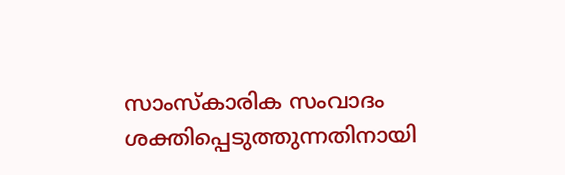സാംസ്‌കാരിക സംവാദം ശക്തിപ്പെടുത്തുന്നതിനായി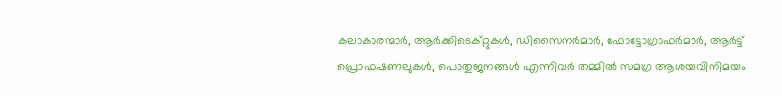കലാകാരന്മാര്‍, ആര്‍ക്കിടെക്റ്റുകള്‍, ഡിസൈനര്‍മാര്‍, ഫോട്ടോഗ്രാഫര്‍മാര്‍, ആര്‍ട്ട് പ്രൊഫഷണലുകള്‍, പൊതുജനങ്ങള്‍ എന്നിവര്‍ തമ്മില്‍ സമഗ്ര ആശയവിനിമയം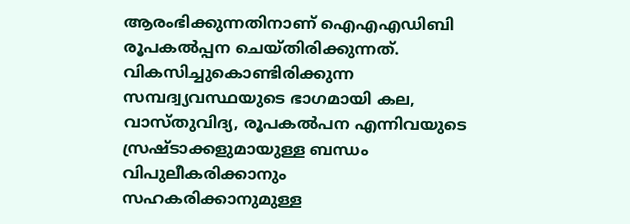ആരംഭിക്കുന്നതിനാണ് ഐഎഎഡിബി  രൂപകല്‍പ്പന ചെയ്തിരിക്കുന്നത്. വികസിച്ചുകൊണ്ടിരിക്കുന്ന സമ്പദ്വ്യവസ്ഥയുടെ ഭാഗമായി കല, വാസ്തുവിദ്യ, രൂപകല്‍പന എന്നിവയുടെ സ്രഷ്ടാക്കളുമായുള്ള ബന്ധം വിപുലീകരിക്കാനും സഹകരിക്കാനുമുള്ള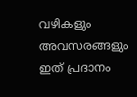വഴികളും അവസരങ്ങളും ഇത് പ്രദാനം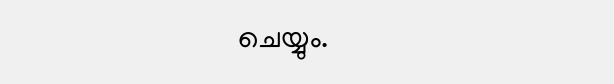ചെയ്യും.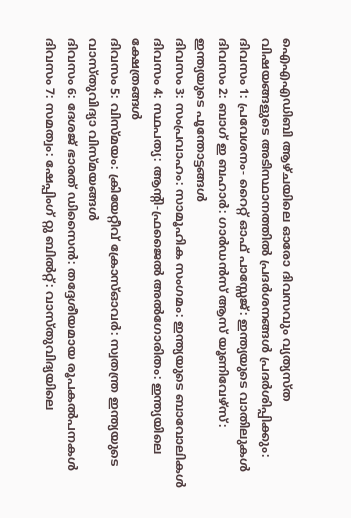ഐഎഎഡിബി ആഴ്ചയിലെ ഓരോ ദിവസവും വ്യത്യസ്ത വിഷയങ്ങളുടെ അടിസ്ഥാനത്തില്‍ പ്രദര്‍ശനങ്ങള്‍ പ്രദര്‍ശിപ്പിക്കും:
ദിവസം 1: പ്രവേശനം- റൈറ്റ് ഓഫ് പാസ്സേജ്: ഇന്ത്യയുടെ വാതിലുകള്‍
ദിവസം 2: ബാഗ് ഇ ബഹാര്‍: ഗാര്‍ഡന്‍സ് ആസ് യൂണിവേഴ്‌സ്: ഇന്ത്യയുടെ പൂന്തോട്ടങ്ങള്‍
ദിവസം 3: സംപ്രവാഹം: സാമൂഹിക സംഗമം: ഇന്ത്യയുടെ ബാവോലികള്‍
ദിവസം 4: സ്ഥപത്യ: ആന്റി-ഫ്രജൈല്‍ അല്‍ഗോരിതം: ഇന്ത്യയിലെ ക്ഷേത്രങ്ങള്‍
ദിവസം 5: വിസ്മയം: ക്രിയേറ്റീവ് ക്രോസ്ഓവര്‍: സ്വതന്ത്ര ഇന്ത്യയുടെ വാസ്തുവിദ്യാ വിസ്മയങ്ങള്‍
ദിവസം 6: ദേശജ് ഭാരത് ഡിസൈന്‍: തദ്ദേശീയമായ രൂപകല്‍പനകള്‍
ദിവസം 7: സമത്വം: ഷേപ്പിംഗ് റ്റു ബില്‍റ്റ്: വാസ്തുവിദ്യയിലെ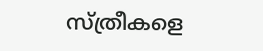സ്ത്രീകളെ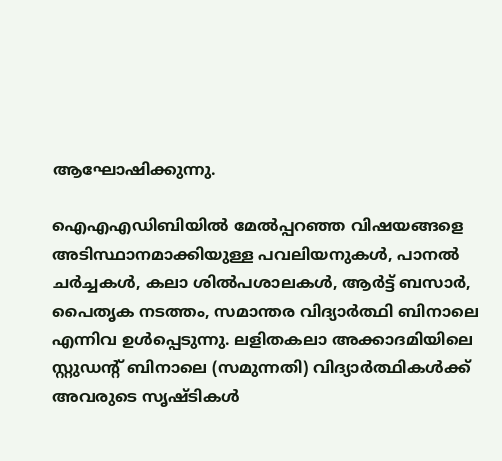ആഘോഷിക്കുന്നു.

ഐഎഎഡിബിയില്‍ മേല്‍പ്പറഞ്ഞ വിഷയങ്ങളെ അടിസ്ഥാനമാക്കിയുള്ള പവലിയനുകള്‍, പാനല്‍ ചര്‍ച്ചകള്‍, കലാ ശില്‍പശാലകള്‍, ആര്‍ട്ട് ബസാര്‍, പൈതൃക നടത്തം, സമാന്തര വിദ്യാര്‍ത്ഥി ബിനാലെ എന്നിവ ഉള്‍പ്പെടുന്നു. ലളിതകലാ അക്കാദമിയിലെ സ്റ്റുഡന്റ് ബിനാലെ (സമുന്നതി) വിദ്യാര്‍ത്ഥികള്‍ക്ക് അവരുടെ സൃഷ്ടികള്‍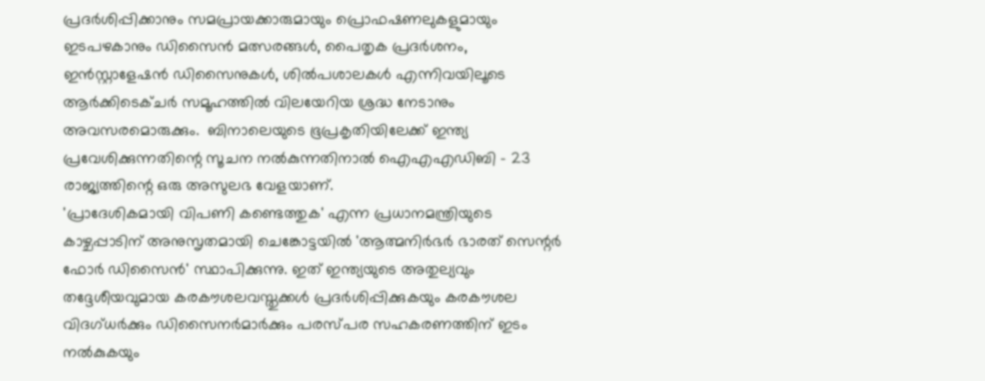പ്രദര്‍ശിപ്പിക്കാനും സമപ്രായക്കാരുമായും പ്രൊഫഷണലുകളുമായും ഇടപഴകാനും ഡിസൈന്‍ മത്സരങ്ങള്‍, പൈതൃക പ്രദര്‍ശനം, ഇന്‍സ്റ്റാളേഷന്‍ ഡിസൈനുകള്‍, ശില്‍പശാലകള്‍ എന്നിവയിലൂടെ ആര്‍ക്കിടെക്ചര്‍ സമൂഹത്തില്‍ വിലയേറിയ ശ്രദ്ധ നേടാനും അവസരമൊരുക്കും.  ബിനാലെയുടെ ഭൂപ്രകൃതിയിലേക്ക് ഇന്ത്യ പ്രവേശിക്കുന്നതിന്റെ സൂചന നല്‍കുന്നതിനാല്‍ ഐഎഎഡിബി - 23 രാജ്യത്തിന്റെ ഒരു അസുലഭ വേളയാണ്.
'പ്രാദേശികമായി വിപണി കണ്ടെത്തുക' എന്ന പ്രധാനമന്ത്രിയുടെ കാഴ്ചപ്പാടിന് അനുസൃതമായി ചെങ്കോട്ടയില്‍ 'ആത്മനിര്‍ഭര്‍ ഭാരത് സെന്റര്‍ ഫോര്‍ ഡിസൈന്‍' സ്ഥാപിക്കുന്നു. ഇത് ഇന്ത്യയുടെ അതുല്യവും തദ്ദേശീയവുമായ കരകൗശലവസ്തുക്കള്‍ പ്രദര്‍ശിപ്പിക്കുകയും കരകൗശല വിദഗ്ധര്‍ക്കും ഡിസൈനര്‍മാര്‍ക്കും പരസ്പര സഹകരണത്തിന് ഇടം നല്‍കുകയും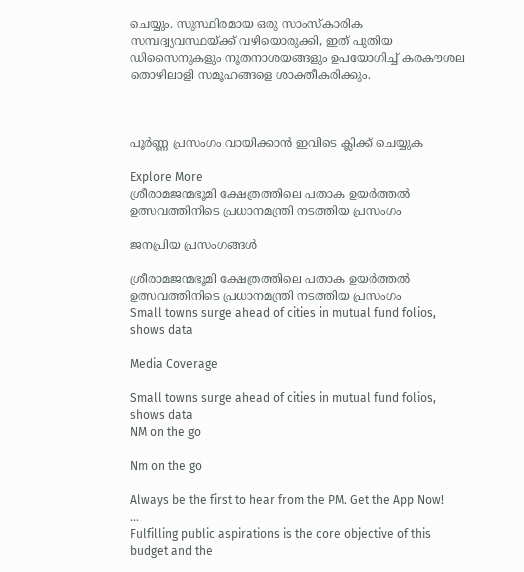ചെയ്യും. സുസ്ഥിരമായ ഒരു സാംസ്‌കാരിക സമ്പദ്വ്യവസ്ഥയ്ക്ക് വഴിയൊരുക്കി, ഇത് പുതിയ ഡിസൈനുകളും നൂതനാശയങ്ങളും ഉപയോഗിച്ച് കരകൗശല തൊഴിലാളി സമൂഹങ്ങളെ ശാക്തീകരിക്കും.



പൂർണ്ണ പ്രസംഗം വായിക്കാൻ ഇവിടെ ക്ലിക്ക് ചെയ്യുക

Explore More
ശ്രീരാമജന്മഭൂമി ക്ഷേത്രത്തിലെ പതാക ഉയർത്തൽ ഉത്സവത്തിനിടെ പ്രധാനമന്ത്രി നടത്തിയ പ്രസംഗം

ജനപ്രിയ പ്രസംഗങ്ങൾ

ശ്രീരാമജന്മഭൂമി ക്ഷേത്രത്തിലെ പതാക ഉയർത്തൽ ഉത്സവത്തിനിടെ പ്രധാനമന്ത്രി നടത്തിയ പ്രസംഗം
Small towns surge ahead of cities in mutual fund folios, shows data

Media Coverage

Small towns surge ahead of cities in mutual fund folios, shows data
NM on the go

Nm on the go

Always be the first to hear from the PM. Get the App Now!
...
Fulfilling public aspirations is the core objective of this budget and the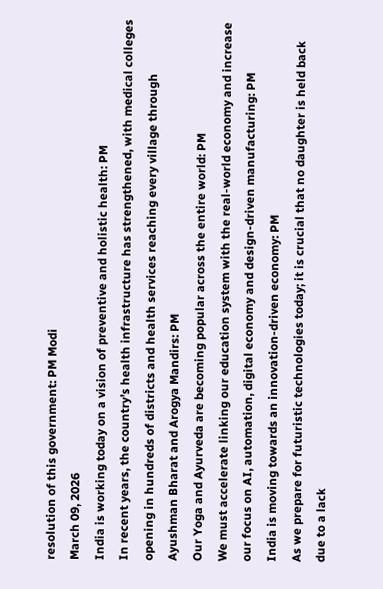resolution of this government: PM Modi
March 09, 2026
India is working today on a vision of preventive and holistic health: PM
In recent years, the country’s health infrastructure has strengthened, with medical colleges opening in hundreds of districts and health services reaching every village through Ayushman Bharat and Arogya Mandirs: PM
Our Yoga and Ayurveda are becoming popular across the entire world: PM
We must accelerate linking our education system with the real-world economy and increase our focus on AI, automation, digital economy and design-driven manufacturing: PM
India is moving towards an innovation-driven economy: PM
As we prepare for futuristic technologies today; it is crucial that no daughter is held back due to a lack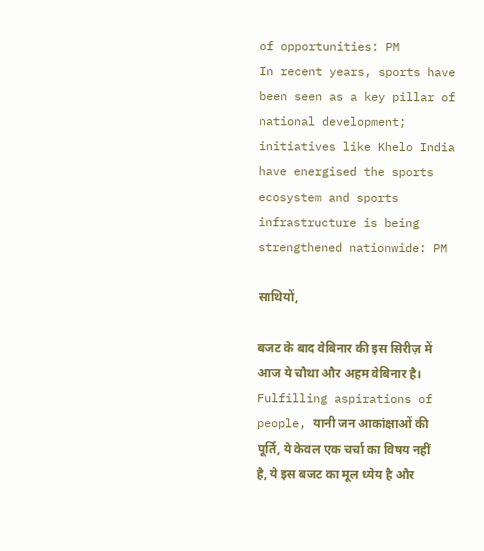of opportunities: PM
In recent years, sports have been seen as a key pillar of national development; initiatives like Khelo India have energised the sports ecosystem and sports infrastructure is being strengthened nationwide: PM

साथियों,

बजट के बाद वेबिनार की इस सिरीज़ में आज ये चौथा और अहम वेबिनार है। Fulfilling aspirations of people, यानी जन आकांक्षाओं की पूर्ति, ये केवल एक चर्चा का विषय नहीं है, ये इस बजट का मूल ध्येय है और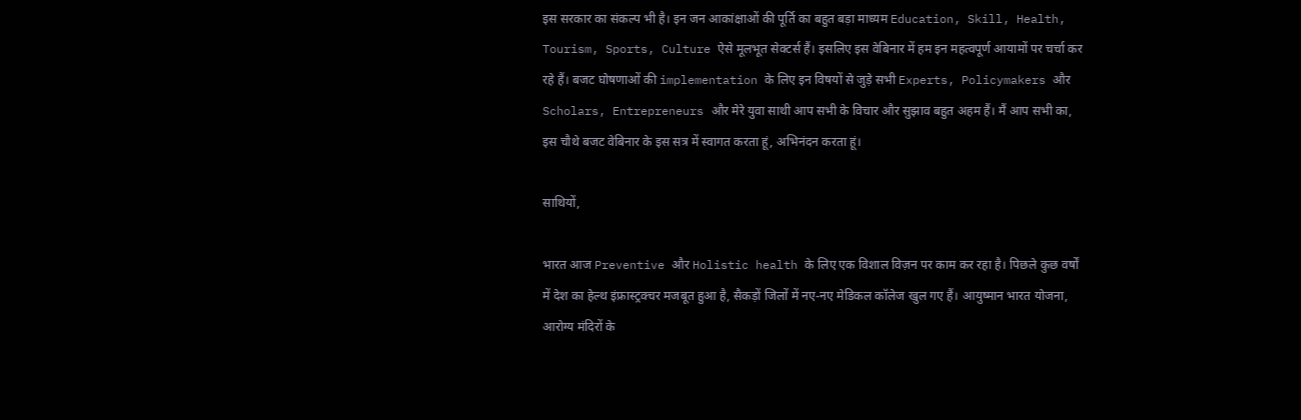इस सरकार का संकल्प भी है। इन जन आकांक्षाओं की पूर्ति का बहुत बड़ा माध्यम Education, Skill, Health, Tourism, Sports, Culture ऐसे मूलभूत सेक्टर्स हैं। इसलिए इस वेबिनार में हम इन महत्वपूर्ण आयामों पर चर्चा कर रहे हैं। बजट घोषणाओं की implementation के लिए इन विषयों से जुड़े सभी Experts, Policymakers और Scholars, Entrepreneurs और मेरे युवा साथी आप सभी के विचार और सुझाव बहुत अहम हैं। मैं आप सभी का, इस चौथे बजट वेबिनार के इस सत्र में स्वागत करता हूं, अभिनंदन करता हूं।

साथियों,

भारत आज Preventive और Holistic health के लिए एक विशाल विज़न पर काम कर रहा है। पिछले कुछ वर्षों में देश का हेल्थ इंफ्रास्ट्रक्चर मजबूत हुआ है, सैकड़ों जिलों में नए-नए मेडिकल कॉलेज खुल गए हैं। आयुष्मान भारत योजना, आरोग्य मंदिरों के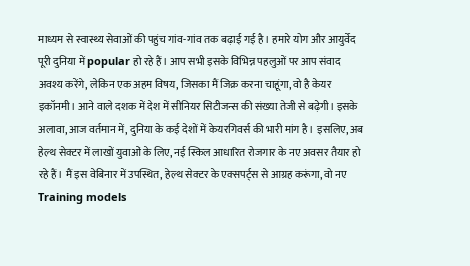माध्यम से स्वास्थ्य सेवाओं की पहुंच गांव-गांव तक बढ़ाई गई है। हमारे योग और आयुर्वेद पूरी दुनिया में popular हो रहे हैं। आप सभी इसके विभिन्न पहलुओं पर आप संवाद अवश्य करेंगे, लेकिन एक अहम विषय, जिसका मैं जिक्र करना चाहूंगा, वो है केयर इकॉनमी। आने वाले दशक में देश में सीनियर सिटीजन्स की संख्या तेजी से बढ़ेगी। इसके अलावा, आज वर्तमान में, दुनिया के कई देशों में केयरगिवर्स की भारी मांग है। इसलिए, अब हेल्थ सेक्टर में लाखों युवाओं के लिए, नई स्किल आधारित रोजगार के नए अवसर तैयार हो रहे हैं। मैं इस वेबिनार में उपस्थित, हेल्थ सेक्टर के एक्सपर्ट्स से आग्रह करूंगा, वो नए Training models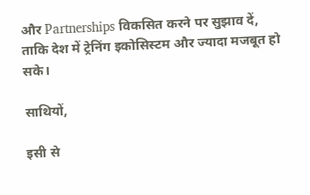और Partnerships विकसित करने पर सुझाव दें, ताकि देश में ट्रेनिंग इकोसिस्टम और ज्यादा मजबूत हो सके।

साथियों,

इसी से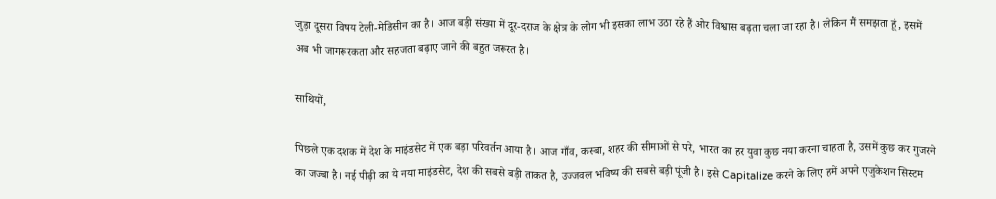जुड़ा दूसरा विषय टेली-मेडिसीन का है। आज बड़ी संख्या में दूर-दराज के क्षेत्र के लोग भी इसका लाभ उठा रहे हैं ओर विश्वास बढ़ता चला जा रहा है। लेकिन मैं समझता हूं, इसमें अब भी जागरूरकता और सहजता बढ़ाए जाने की बहुत जरूरत है।

साथियों,

पिछले एक दशक में देश के माइंडसेट में एक बड़ा परिवर्तन आया है। आज गाँव, कस्बा, शहर की सीमाओं से परे, भारत का हर युवा कुछ नया करना चाहता है, उसमें कुछ कर गुजरने का जज्बा है। नई पीढ़ी का ये नया माइंडसेट, देश की सबसे बड़ी ताकत है, उज्जवल भविष्य की सबसे बड़ी पूंजी है। इसे Capitalize करने के लिए हमें अपने एजुकेशन सिस्टम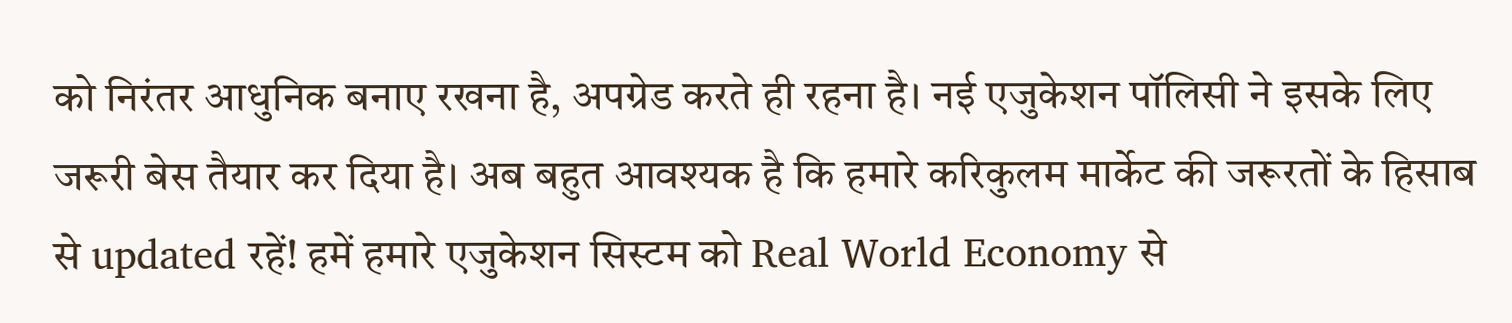को निरंतर आधुनिक बनाए रखना है, अपग्रेड करते ही रहना है। नई एजुकेशन पॉलिसी ने इसके लिए जरूरी बेस तैयार कर दिया है। अब बहुत आवश्यक है कि हमारे करिकुलम मार्केट की जरूरतों के हिसाब से updated रहें! हमें हमारे एजुकेशन सिस्टम को Real World Economy से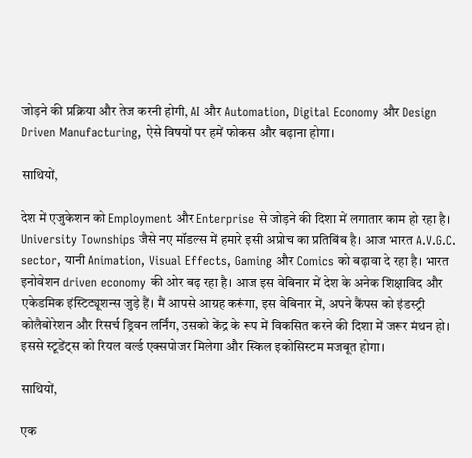जोड़ने की प्रक्रिया और तेज करनी होगी, AI और Automation, Digital Economy और Design Driven Manufacturing, ऐसे विषयों पर हमें फोकस और बढ़ाना होगा।

साथियों,

देश में एजुकेशन को Employment और Enterprise से जोड़ने की दिशा में लगातार काम हो रहा है। University Townships जैसे नए मॉडल्स में हमारे इसी अप्रोच का प्रतिबिंब है। आज भारत A.V.G.C. sector, यानी Animation, Visual Effects, Gaming और Comics को बढ़ावा दे रहा है। भारत इनोवेशन driven economy की ओर बढ़ रहा है। आज इस वेबिनार में देश के अनेक शिक्षाविद और एकेडमिक इंस्टिट्यूशन्स जुड़े हैं। मैं आपसे आग्रह करूंगा, इस वेबिनार में, अपने कैंपस को इंडस्ट्री कोलैबोरेशन और रिसर्च ड्रिवन लर्निंग, उसको केंद्र के रूप में विकसित करने की दिशा में जरूर मंथन हो। इससे स्टूडेंट्स को रियल वर्ल्ड एक्सपोजर मिलेगा और स्किल इकोसिस्टम मजबूत होगा।

साथियों,

एक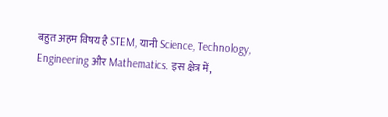बहुत अहम विषय है STEM, यानी Science, Technology, Engineering और Mathematics. इस क्षेत्र में,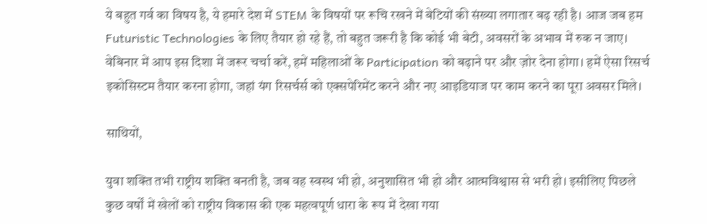ये बहुत गर्व का विषय है, ये हमारे देश में STEM के विषयों पर रूचि रखने में बेटियों की संख्या लगातार बढ़ रही है। आज जब हम Futuristic Technologies के लिए तैयार हो रहे हैं, तो बहुत जरूरी है कि कोई भी बेटी, अवसरों के अभाव में रुक न जाए। वेबिनार में आप इस दिशा में जरूर चर्चा करें, हमें महिलाओं के Participation को बढ़ाने पर और ज़ोर देना होगा। हमें ऐसा रिसर्च इकोसिस्टम तैयार करना होगा, जहां यंग रिसर्चर्स को एक्सपेरिमेंट करने और नए आइडियाज पर काम करने का पूरा अवसर मिले।

साथियों,

युवा शक्ति तभी राष्ट्रीय शक्ति बनती है, जब वह स्वस्थ भी हो, अनुशासित भी हो और आत्मविश्वास से भरी हो। इसीलिए पिछले कुछ वर्षों में खेलों को राष्ट्रीय विकास की एक महत्वपूर्ण धारा के रूप में देखा गया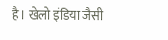है। खेलो इंडिया जैसी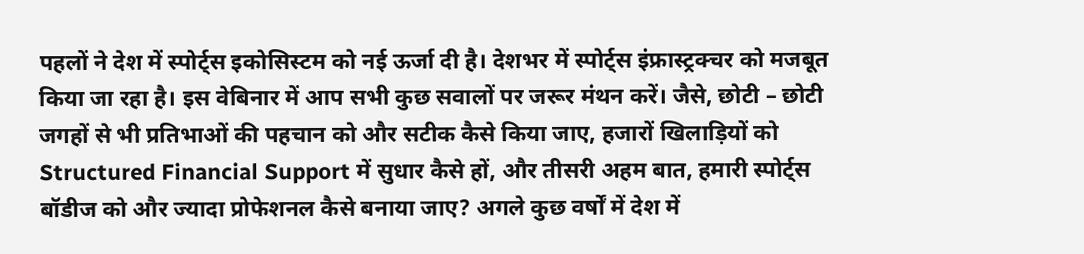पहलों ने देश में स्पोर्ट्स इकोसिस्टम को नई ऊर्जा दी है। देशभर में स्पोर्ट्स इंफ्रास्ट्रक्चर को मजबूत किया जा रहा है। इस वेबिनार में आप सभी कुछ सवालों पर जरूर मंथन करें। जैसे, छोटी – छोटी जगहों से भी प्रतिभाओं की पहचान को और सटीक कैसे किया जाए, हजारों खिलाड़ियों को Structured Financial Support में सुधार कैसे हों, और तीसरी अहम बात, हमारी स्पोर्ट्स बॉडीज को और ज्यादा प्रोफेशनल कैसे बनाया जाए? अगले कुछ वर्षों में देश में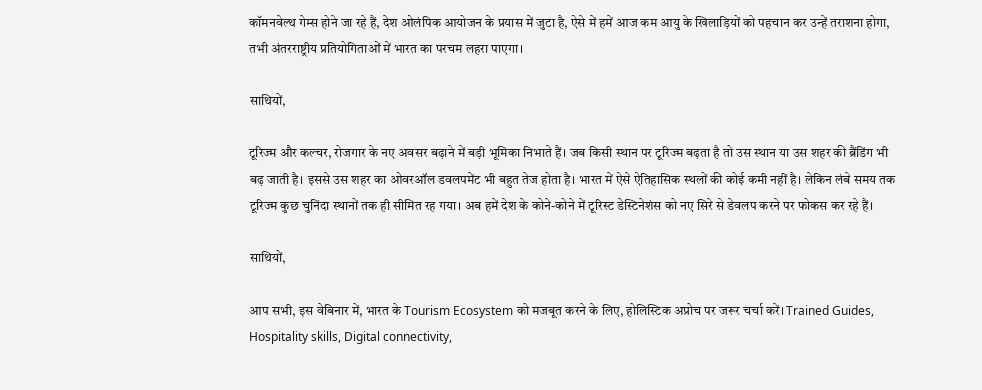कॉमनवेल्थ गेम्स होने जा रहे हैं, देश ओलंपिक आयोजन के प्रयास में जुटा है, ऐसे में हमें आज कम आयु के खिलाड़ियों को पहचान कर उन्हें तराशना होगा, तभी अंतरराष्ट्रीय प्रतियोगिताओं में भारत का परचम लहरा पाएगा।

साथियों,

टूरिज्म और कल्चर, रोजगार के नए अवसर बढ़ाने में बड़ी भूमिका निभाते हैं। जब किसी स्थान पर टूरिज्म बढ़ता है तो उस स्थान या उस शहर की ब्रैंडिंग भी बढ़ जाती है। इससे उस शहर का ओवरऑल डवलपमेंट भी बहुत तेज होता है। भारत में ऐसे ऐतिहासिक स्थलों की कोई कमी नहीं है। लेकिन लंबे समय तक टूरिज्म कुछ चुनिंदा स्थानों तक ही सीमित रह गया। अब हमें देश के कोने-कोने में टूरिस्ट डेस्टिनेशंस को नए सिरे से डेवलप करने पर फोकस कर रहे हैं।

साथियों,

आप सभी, इस वेबिनार में, भारत के Tourism Ecosystem को मजबूत करने के लिए, होलिस्टिक अप्रोच पर जरूर चर्चा करें। Trained Guides, Hospitality skills, Digital connectivity,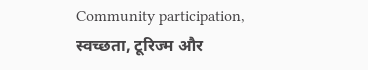Community participation, स्वच्छता, टूरिज्म और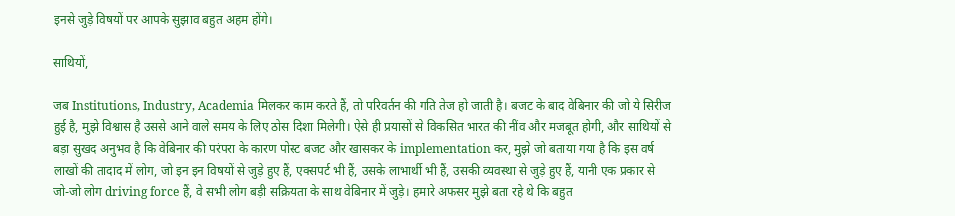इनसे जुड़े विषयों पर आपके सुझाव बहुत अहम होंगे।

साथियों,

जब Institutions, Industry, Academia मिलकर काम करते हैं, तो परिवर्तन की गति तेज हो जाती है। बजट के बाद वेबिनार की जो ये सिरीज हुई है, मुझे विश्वास है उससे आने वाले समय के लिए ठोस दिशा मिलेगी। ऐसे ही प्रयासों से विकसित भारत की नींव और मजबूत होगी, और साथियों से बड़ा सुखद अनुभव है कि वेबिनार की परंपरा के कारण पोस्ट बजट और खासकर के implementation कर, मुझे जो बताया गया है कि इस वर्ष लाखों की तादाद में लोग, जो इन इन विषयों से जुड़े हुए हैं, एक्सपर्ट भी हैं, उसके लाभार्थी भी हैं, उसकी व्यवस्था से जुड़े हुए हैं, यानी एक प्रकार से जो-जो लोग driving force हैं, वे सभी लोग बड़ी सक्रियता के साथ वेबिनार में जुड़े। हमारे अफसर मुझे बता रहे थे कि बहुत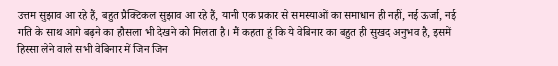उत्तम सुझाव आ रहे हैं, बहुत प्रैक्टिकल सुझाव आ रहे हैं, यानी एक प्रकार से समस्याओं का समाधान ही नहीं, नई ऊर्जा, नई गति के साथ आगे बढ़ने का हौसला भी देखने को मिलता है। मैं कहता हूं कि ये वेबिनार का बहुत ही सुखद अनुभव है, इसमें हिस्सा लेने वाले सभी वेबिनार में जिन जिन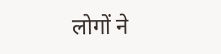लोगों ने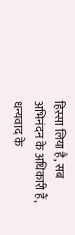हिस्सा लिया है, सब अभिनंदन के अधिकारी हैं, धन्यवाद के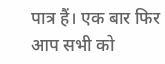पात्र हैं। एक बार फिर आप सभी को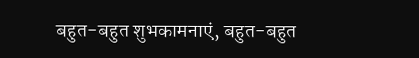बहुत-बहुत शुभकामनाएं, बहुत-बहुत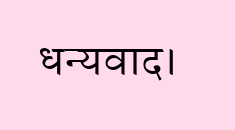धन्यवाद।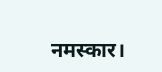नमस्कार।